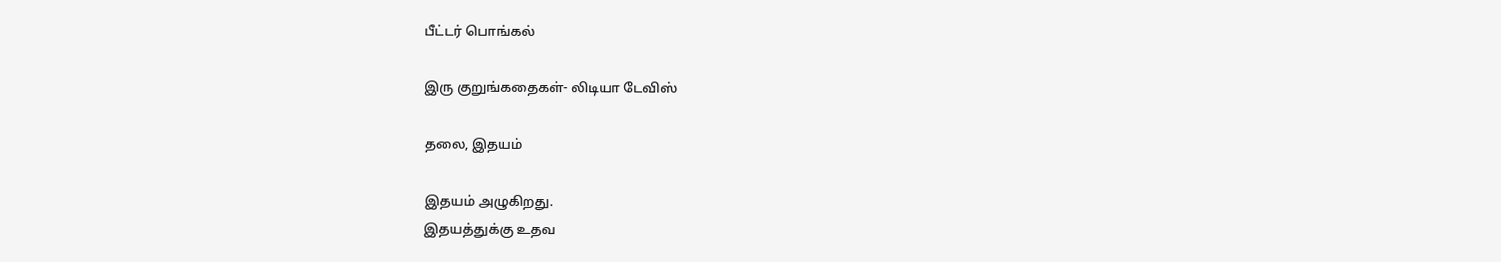பீட்டர் பொங்கல்

இரு குறுங்கதைகள்- லிடியா டேவிஸ்

தலை, இதயம்

இதயம் அழுகிறது.
இதயத்துக்கு உதவ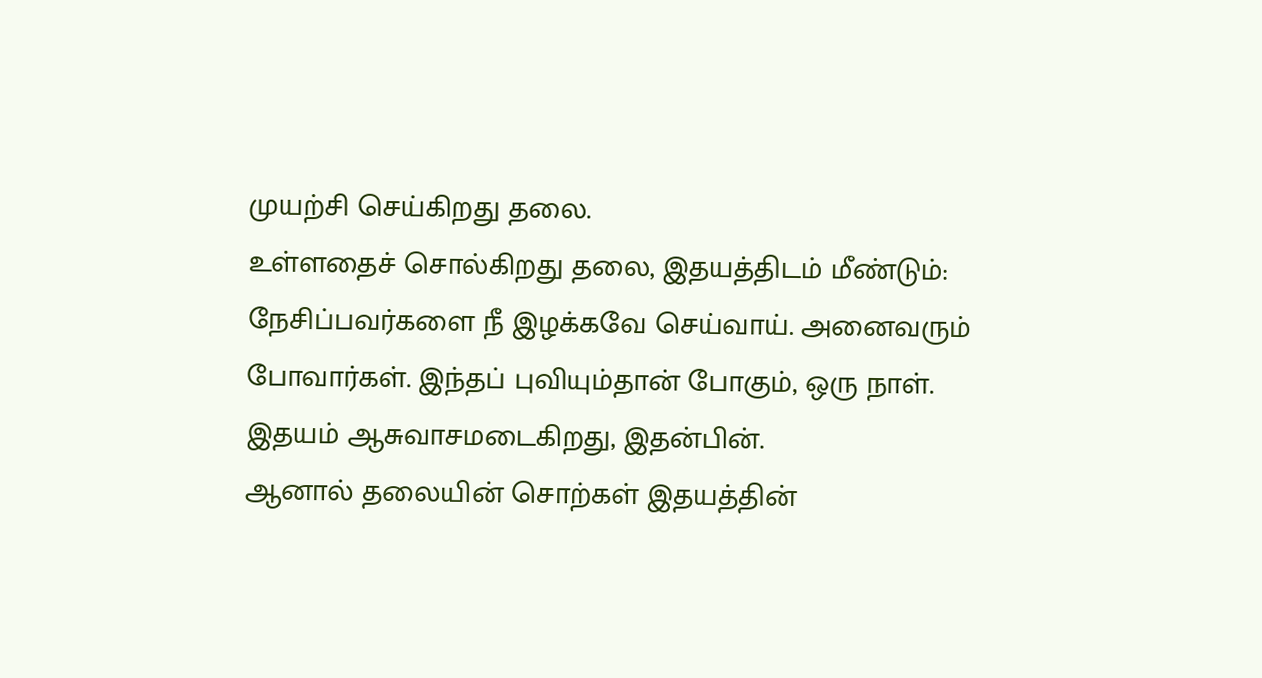முயற்சி செய்கிறது தலை.
உள்ளதைச் சொல்கிறது தலை, இதயத்திடம் மீண்டும்:
நேசிப்பவர்களை நீ இழக்கவே செய்வாய். அனைவரும் போவார்கள். இந்தப் புவியும்தான் போகும், ஒரு நாள்.
இதயம் ஆசுவாசமடைகிறது, இதன்பின்.
ஆனால் தலையின் சொற்கள் இதயத்தின்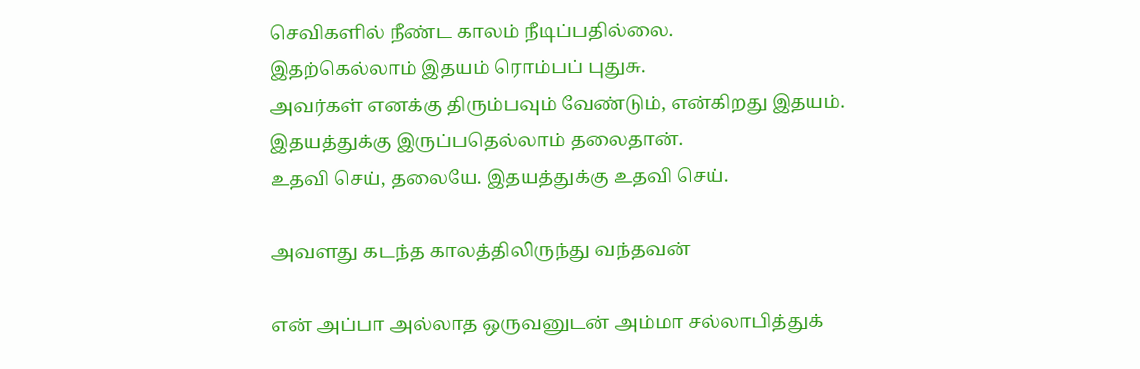செவிகளில் நீண்ட காலம் நீடிப்பதில்லை.
இதற்கெல்லாம் இதயம் ரொம்பப் புதுசு.
அவர்கள் எனக்கு திரும்பவும் வேண்டும், என்கிறது இதயம்.
இதயத்துக்கு இருப்பதெல்லாம் தலைதான்.
உதவி செய், தலையே. இதயத்துக்கு உதவி செய்.

அவளது கடந்த காலத்திலிருந்து வந்தவன்

என் அப்பா அல்லாத ஒருவனுடன் அம்மா சல்லாபித்துக்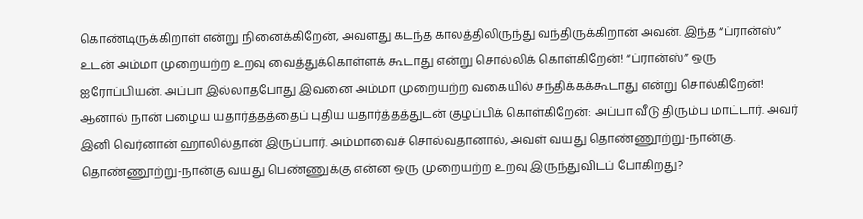கொண்டிருக்கிறாள் என்று நினைக்கிறேன், அவளது கடந்த காலத்திலிருந்து வந்திருக்கிறான் அவன். இந்த “ப்ரான்ஸ்” உடன் அம்மா முறையற்ற உறவு வைத்துக்கொள்ளக் கூடாது என்று சொல்லிக் கொள்கிறேன்! “ப்ரான்ஸ்” ஒரு ஐரோப்பியன். அப்பா இல்லாதபோது இவனை அம்மா முறையற்ற வகையில் சந்திக்கக்கூடாது என்று சொல்கிறேன்! ஆனால் நான் பழைய யதார்த்தத்தைப் புதிய யதார்த்தத்துடன் குழப்பிக் கொள்கிறேன்: அப்பா வீடு திரும்ப மாட்டார். அவர் இனி வெர்னான் ஹாலில்தான் இருப்பார். அம்மாவைச் சொல்வதானால், அவள் வயது தொண்ணூற்று-நான்கு. தொண்ணூற்று-நான்கு வயது பெண்ணுக்கு என்ன ஒரு முறையற்ற உறவு இருந்துவிடப் போகிறது?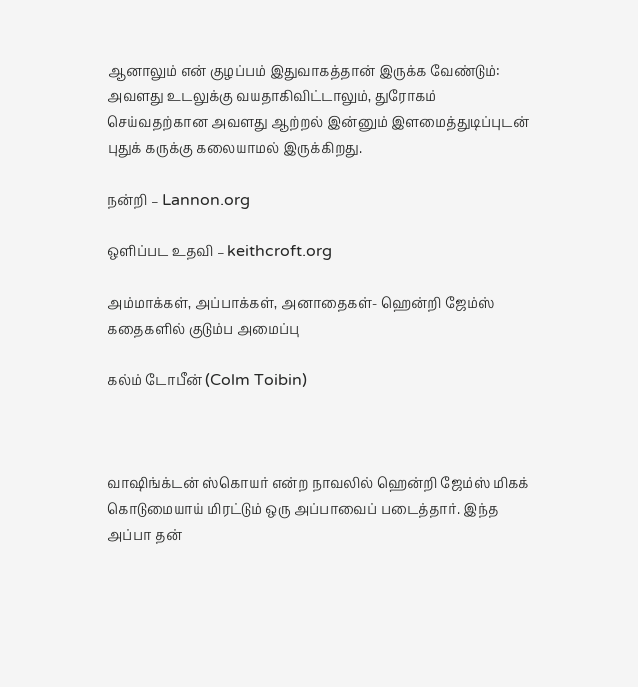ஆனாலும் என் குழப்பம் இதுவாகத்தான் இருக்க வேண்டும்: அவளது உடலுக்கு வயதாகிவிட்டாலும், துரோகம் செய்வதற்கான அவளது ஆற்றல் இன்னும் இளமைத்துடிப்புடன் புதுக் கருக்கு கலையாமல் இருக்கிறது.

நன்றி – Lannon.org

ஒளிப்பட உதவி – keithcroft.org

அம்மாக்கள், அப்பாக்கள், அனாதைகள்- ஹென்றி ஜேம்ஸ் கதைகளில் குடும்ப அமைப்பு

கல்ம் டோபீன் (Colm Toibin)



வாஷிங்க்டன் ஸ்கொயர் என்ற நாவலில் ஹென்றி ஜேம்ஸ் மிகக் கொடுமையாய் மிரட்டும் ஒரு அப்பாவைப் படைத்தார். இந்த அப்பா தன்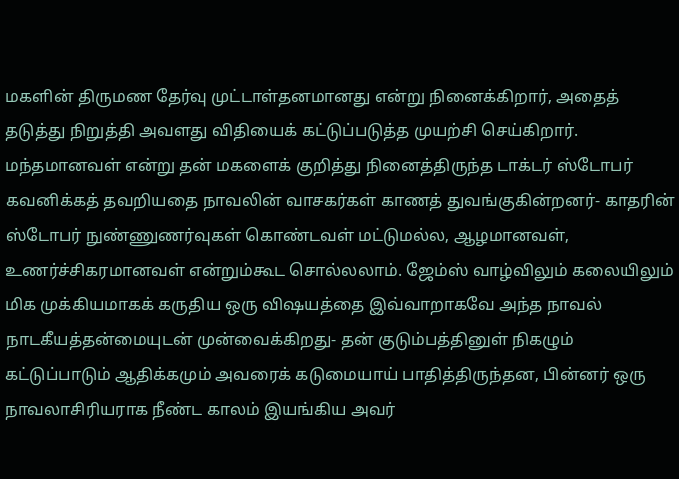மகளின் திருமண தேர்வு முட்டாள்தனமானது என்று நினைக்கிறார், அதைத் தடுத்து நிறுத்தி அவளது விதியைக் கட்டுப்படுத்த முயற்சி செய்கிறார். மந்தமானவள் என்று தன் மகளைக் குறித்து நினைத்திருந்த டாக்டர் ஸ்டோபர் கவனிக்கத் தவறியதை நாவலின் வாசகர்கள் காணத் துவங்குகின்றனர்- காதரின் ஸ்டோபர் நுண்ணுணர்வுகள் கொண்டவள் மட்டுமல்ல, ஆழமானவள், உணர்ச்சிகரமானவள் என்றும்கூட சொல்லலாம். ஜேம்ஸ் வாழ்விலும் கலையிலும் மிக முக்கியமாகக் கருதிய ஒரு விஷயத்தை இவ்வாறாகவே அந்த நாவல் நாடகீயத்தன்மையுடன் முன்வைக்கிறது- தன் குடும்பத்தினுள் நிகழும் கட்டுப்பாடும் ஆதிக்கமும் அவரைக் கடுமையாய் பாதித்திருந்தன, பின்னர் ஒரு நாவலாசிரியராக நீண்ட காலம் இயங்கிய அவர்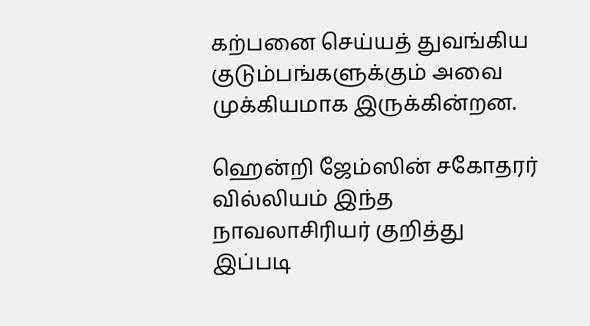கற்பனை செய்யத் துவங்கிய குடும்பங்களுக்கும் அவை முக்கியமாக இருக்கின்றன.

ஹென்றி ஜேம்ஸின் சகோதரர் வில்லியம் இந்த நாவலாசிரியர் குறித்து இப்படி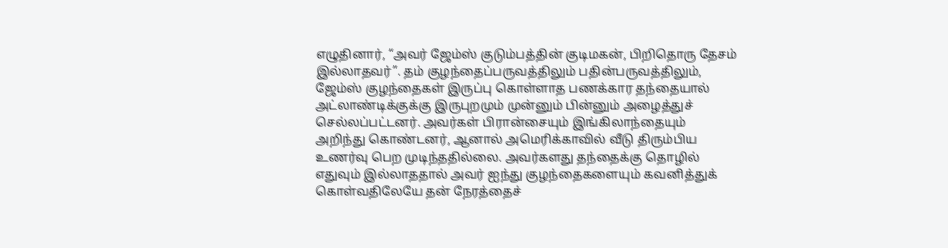எழுதினார், “அவர் ஜேம்ஸ் குடும்பத்தின் குடிமகன், பிறிதொரு தேசம் இல்லாதவர்”. தம் குழந்தைப்பருவத்திலும் பதின்பருவத்திலும், ஜேம்ஸ் குழந்தைகள் இருப்பு கொள்ளாத பணக்கார தந்தையால் அட்லாண்டிக்குக்கு இருபுறமும் முன்னும் பின்னும் அழைத்துச் செல்லப்பட்டனர். அவர்கள் பிரான்சையும் இங்கிலாந்தையும் அறிந்து கொண்டனர், ஆனால் அமெரிக்காவில் வீடு திரும்பிய உணர்வு பெற முடிந்ததில்லை. அவர்களது தந்தைக்கு தொழில் எதுவும் இல்லாததால் அவர் ஐந்து குழந்தைகளையும் கவனித்துக் கொள்வதிலேயே தன் நேரத்தைச்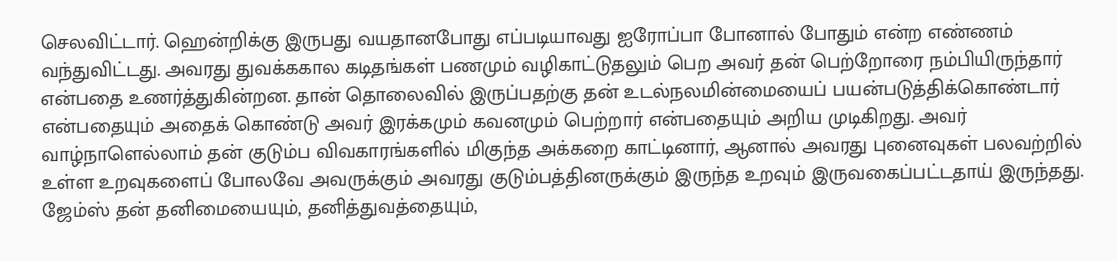செலவிட்டார். ஹென்றிக்கு இருபது வயதானபோது எப்படியாவது ஐரோப்பா போனால் போதும் என்ற எண்ணம் வந்துவிட்டது. அவரது துவக்ககால கடிதங்கள் பணமும் வழிகாட்டுதலும் பெற அவர் தன் பெற்றோரை நம்பியிருந்தார் என்பதை உணர்த்துகின்றன. தான் தொலைவில் இருப்பதற்கு தன் உடல்நலமின்மையைப் பயன்படுத்திக்கொண்டார் என்பதையும் அதைக் கொண்டு அவர் இரக்கமும் கவனமும் பெற்றார் என்பதையும் அறிய முடிகிறது. அவர் வாழ்நாளெல்லாம் தன் குடும்ப விவகாரங்களில் மிகுந்த அக்கறை காட்டினார், ஆனால் அவரது புனைவுகள் பலவற்றில் உள்ள உறவுகளைப் போலவே அவருக்கும் அவரது குடும்பத்தினருக்கும் இருந்த உறவும் இருவகைப்பட்டதாய் இருந்தது. ஜேம்ஸ் தன் தனிமையையும், தனித்துவத்தையும்,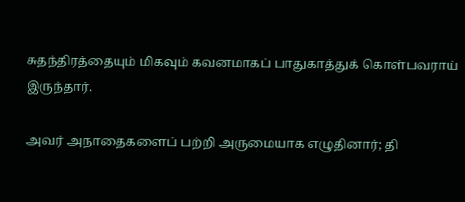சுதந்திரத்தையும் மிகவும் கவனமாகப் பாதுகாத்துக் கொள்பவராய் இருந்தார்.

அவர் அநாதைகளைப் பற்றி அருமையாக எழுதினார்; தி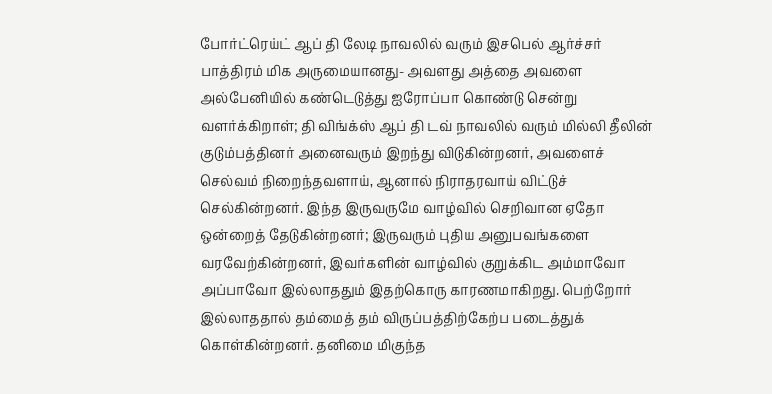போர்ட்ரெய்ட் ஆப் தி லேடி நாவலில் வரும் இசபெல் ஆர்ச்சர் பாத்திரம் மிக அருமையானது- அவளது அத்தை அவளை அல்பேனியில் கண்டெடுத்து ஐரோப்பா கொண்டு சென்று வளர்க்கிறாள்; தி விங்க்ஸ் ஆப் தி டவ் நாவலில் வரும் மில்லி தீலின் குடும்பத்தினர் அனைவரும் இறந்து விடுகின்றனர், அவளைச் செல்வம் நிறைந்தவளாய், ஆனால் நிராதரவாய் விட்டுச் செல்கின்றனர். இந்த இருவருமே வாழ்வில் செறிவான ஏதோ ஒன்றைத் தேடுகின்றனர்; இருவரும் புதிய அனுபவங்களை வரவேற்கின்றனர், இவர்களின் வாழ்வில் குறுக்கிட அம்மாவோ அப்பாவோ இல்லாததும் இதற்கொரு காரணமாகிறது. பெற்றோர் இல்லாததால் தம்மைத் தம் விருப்பத்திற்கேற்ப படைத்துக் கொள்கின்றனர். தனிமை மிகுந்த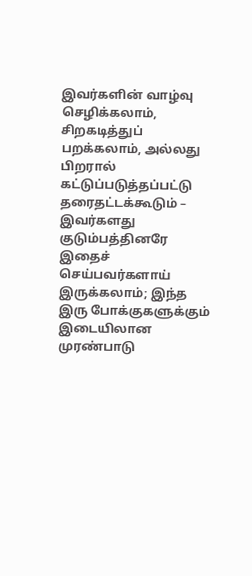இவர்களின் வாழ்வு செழிக்கலாம், சிறகடித்துப் பறக்கலாம், அல்லது பிறரால் கட்டுப்படுத்தப்பட்டு தரைதட்டக்கூடும் – இவர்களது குடும்பத்தினரே இதைச் செய்பவர்களாய் இருக்கலாம்; இந்த இரு போக்குகளுக்கும் இடையிலான முரண்பாடு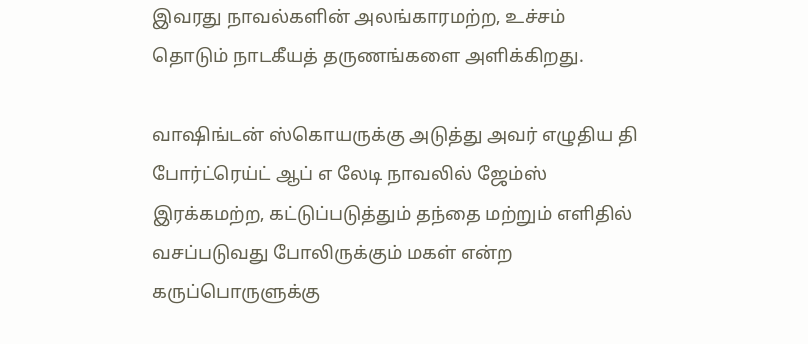இவரது நாவல்களின் அலங்காரமற்ற, உச்சம் தொடும் நாடகீயத் தருணங்களை அளிக்கிறது.

வாஷிங்டன் ஸ்கொயருக்கு அடுத்து அவர் எழுதிய தி போர்ட்ரெய்ட் ஆப் எ லேடி நாவலில் ஜேம்ஸ் இரக்கமற்ற, கட்டுப்படுத்தும் தந்தை மற்றும் எளிதில் வசப்படுவது போலிருக்கும் மகள் என்ற கருப்பொருளுக்கு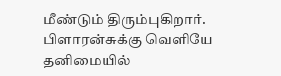மீண்டும் திரும்புகிறார். பிளாரன்சுக்கு வெளியே தனிமையில்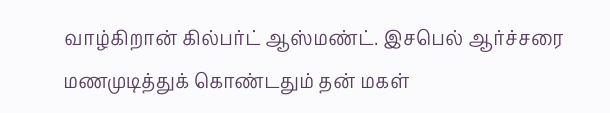வாழ்கிறான் கில்பர்ட் ஆஸ்மண்ட். இசபெல் ஆர்ச்சரை மணமுடித்துக் கொண்டதும் தன் மகள்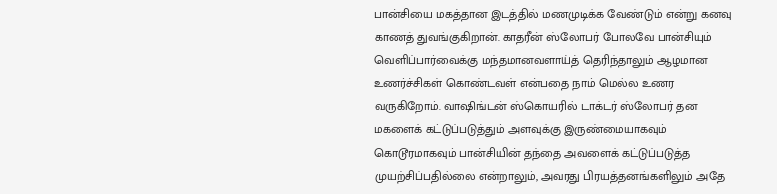பான்சியை மகத்தான இடத்தில் மணமுடிக்க வேண்டும் என்று கனவு காணத் துவங்குகிறான். காதரீன் ஸ்லோபர் போலவே பான்சியும் வெளிப்பார்வைக்கு மந்தமானவளாய்த் தெரிந்தாலும் ஆழமான உணர்ச்சிகள் கொண்டவள் என்பதை நாம் மெல்ல உணர வருகிறோம். வாஷிங்டன் ஸ்கொயரில் டாக்டர் ஸ்லோபர் தன மகளைக் கட்டுப்படுத்தும் அளவுக்கு இருண்மையாகவும் கொடூரமாகவும் பான்சியின் தந்தை அவளைக் கட்டுப்படுத்த முயற்சிப்பதில்லை என்றாலும், அவரது பிரயத்தனங்களிலும் அதே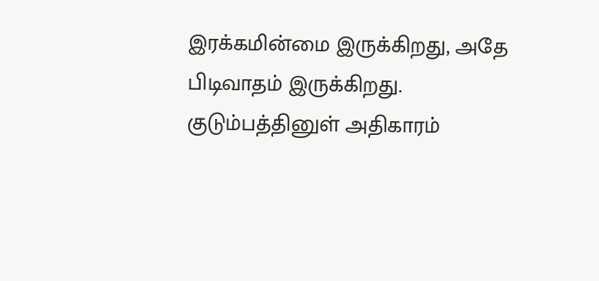இரக்கமின்மை இருக்கிறது, அதே பிடிவாதம் இருக்கிறது. குடும்பத்தினுள் அதிகாரம்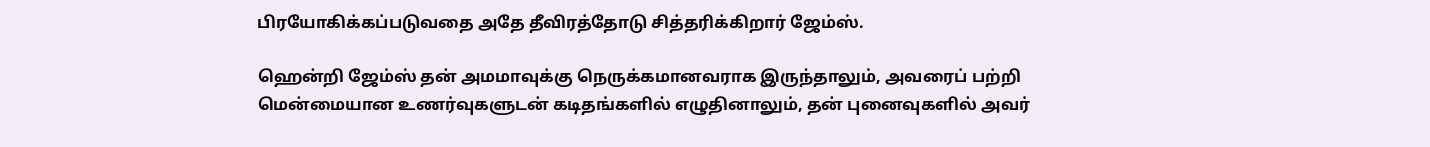பிரயோகிக்கப்படுவதை அதே தீவிரத்தோடு சித்தரிக்கிறார் ஜேம்ஸ்.

ஹென்றி ஜேம்ஸ் தன் அமமாவுக்கு நெருக்கமானவராக இருந்தாலும், அவரைப் பற்றி மென்மையான உணர்வுகளுடன் கடிதங்களில் எழுதினாலும், தன் புனைவுகளில் அவர்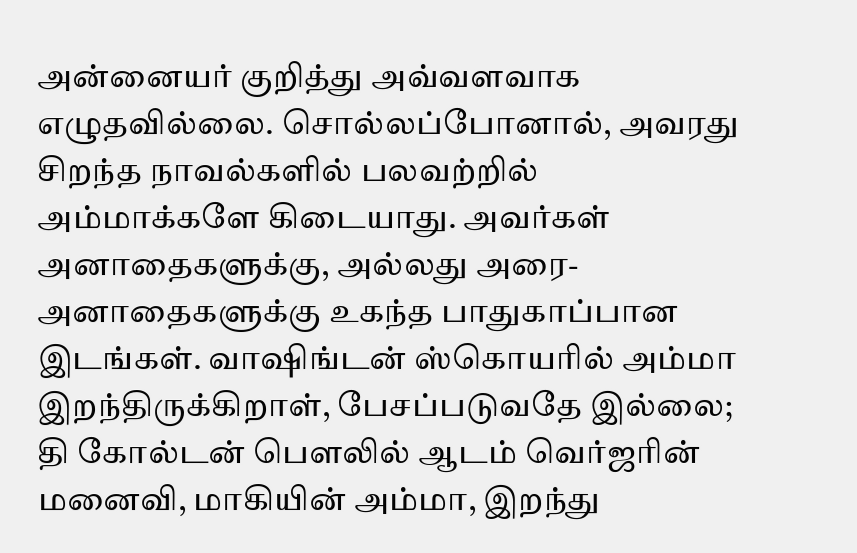அன்னையர் குறித்து அவ்வளவாக எழுதவில்லை. சொல்லப்போனால், அவரது சிறந்த நாவல்களில் பலவற்றில் அம்மாக்களே கிடையாது. அவர்கள் அனாதைகளுக்கு, அல்லது அரை-அனாதைகளுக்கு உகந்த பாதுகாப்பான இடங்கள். வாஷிங்டன் ஸ்கொயரில் அம்மா இறந்திருக்கிறாள், பேசப்படுவதே இல்லை; தி கோல்டன் பௌலில் ஆடம் வெர்ஜரின் மனைவி, மாகியின் அம்மா, இறந்து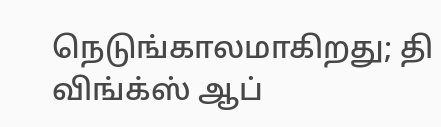நெடுங்காலமாகிறது; தி விங்க்ஸ் ஆப்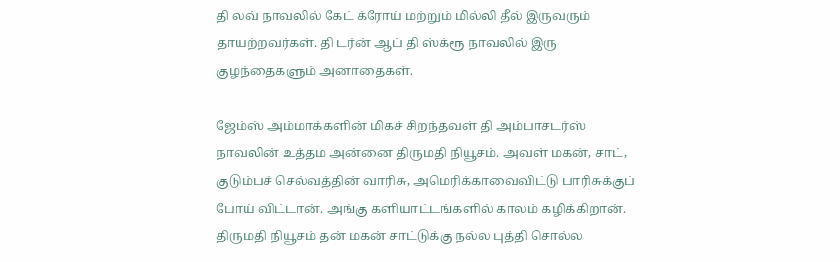தி லவ் நாவலில் கேட் க்ரோய் மற்றும் மில்லி தீல் இருவரும் தாயற்றவர்கள். தி டர்ன் ஆப் தி ஸ்க்ரூ நாவலில் இரு குழந்தைகளும் அனாதைகள்.

ஜேம்ஸ் அம்மாக்களின் மிகச் சிறந்தவள் தி அம்பாசடர்ஸ் நாவலின் உத்தம அன்னை திருமதி நியூசம். அவள் மகன், சாட், குடும்பச் செல்வத்தின் வாரிசு, அமெரிக்காவைவிட்டு பாரிசுக்குப் போய் விட்டான். அங்கு களியாட்டங்களில் காலம் கழிக்கிறான். திருமதி நியூசம் தன் மகன் சாட்டுக்கு நல்ல புத்தி சொல்ல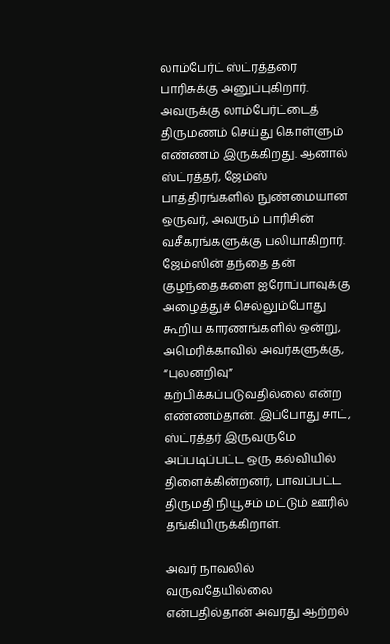லாம்பேர்ட் ஸ்ட்ரத்தரை பாரிசுக்கு அனுப்புகிறார். அவருக்கு லாம்பேர்ட்டைத் திருமணம் செய்து கொள்ளும் எண்ணம் இருக்கிறது. ஆனால் ஸ்ட்ரத்தர், ஜேம்ஸ் பாத்திரங்களில் நுண்மையான ஒருவர், அவரும் பாரிசின் வசீகரங்களுக்கு பலியாகிறார். ஜேம்ஸின் தந்தை தன் குழந்தைகளை ஐரோப்பாவுக்கு அழைத்துச் செல்லும்போது கூறிய காரணங்களில் ஒன்று, அமெரிக்காவில் அவர்களுக்கு, “புலனறிவு” கற்பிக்கப்படுவதில்லை என்ற எண்ணம்தான். இப்போது சாட், ஸ்ட்ரத்தர் இருவருமே அப்படிப்பட்ட ஒரு கல்வியில் திளைக்கின்றனர், பாவப்பட்ட திருமதி நியூசம் மட்டும் ஊரில் தங்கியிருக்கிறாள்.

அவர் நாவலில் வருவதேயில்லை என்பதில்தான் அவரது ஆற்றல்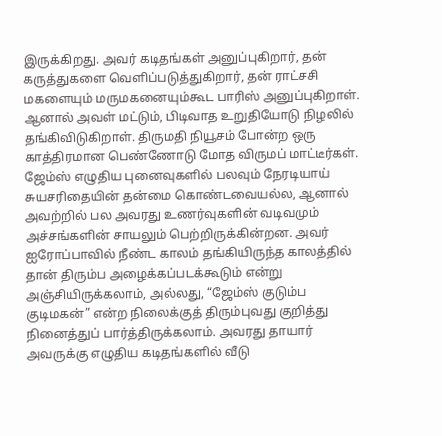இருக்கிறது. அவர் கடிதங்கள் அனுப்புகிறார், தன் கருத்துகளை வெளிப்படுத்துகிறார், தன் ராட்சசி மகளையும் மருமகனையும்கூட பாரிஸ் அனுப்புகிறாள். ஆனால் அவள் மட்டும், பிடிவாத உறுதியோடு நிழலில் தங்கிவிடுகிறாள். திருமதி நியூசம் போன்ற ஒரு காத்திரமான பெண்ணோடு மோத விருமப் மாட்டீர்கள். ஜேம்ஸ் எழுதிய புனைவுகளில் பலவும் நேரடியாய் சுயசரிதையின் தன்மை கொண்டவையல்ல, ஆனால் அவற்றில் பல அவரது உணர்வுகளின் வடிவமும் அச்சங்களின் சாயலும் பெற்றிருக்கின்றன. அவர் ஐரோப்பாவில் நீண்ட காலம் தங்கியிருந்த காலத்தில் தான் திரும்ப அழைக்கப்படக்கூடும் என்று அஞ்சியிருக்கலாம், அல்லது, “ஜேம்ஸ் குடும்ப குடிமகன்” என்ற நிலைக்குத் திரும்புவது குறித்து நினைத்துப் பார்த்திருக்கலாம். அவரது தாயார் அவருக்கு எழுதிய கடிதங்களில் வீடு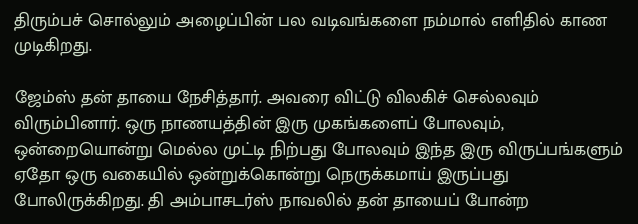திரும்பச் சொல்லும் அழைப்பின் பல வடிவங்களை நம்மால் எளிதில் காண முடிகிறது.

ஜேம்ஸ் தன் தாயை நேசித்தார். அவரை விட்டு விலகிச் செல்லவும் விரும்பினார். ஒரு நாணயத்தின் இரு முகங்களைப் போலவும், ஒன்றையொன்று மெல்ல முட்டி நிற்பது போலவும் இந்த இரு விருப்பங்களும் ஏதோ ஒரு வகையில் ஒன்றுக்கொன்று நெருக்கமாய் இருப்பது போலிருக்கிறது. தி அம்பாசடர்ஸ் நாவலில் தன் தாயைப் போன்ற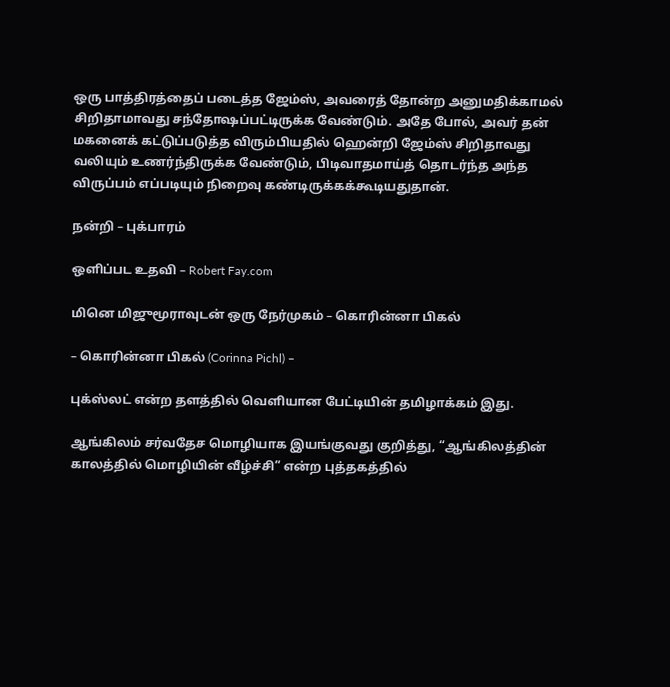ஒரு பாத்திரத்தைப் படைத்த ஜேம்ஸ், அவரைத் தோன்ற அனுமதிக்காமல் சிறிதாமாவது சந்தோஷப்பட்டிருக்க வேண்டும். அதே போல், அவர் தன் மகனைக் கட்டுப்படுத்த விரும்பியதில் ஹென்றி ஜேம்ஸ் சிறிதாவது வலியும் உணர்ந்திருக்க வேண்டும், பிடிவாதமாய்த் தொடர்ந்த அந்த விருப்பம் எப்படியும் நிறைவு கண்டிருக்கக்கூடியதுதான்.

நன்றி – புக்பாரம்

ஒளிப்பட உதவி – Robert Fay.com

மினெ மிஜுமூராவுடன் ஒரு நேர்முகம் – கொரின்னா பிகல்

– கொரின்னா பிகல் (Corinna Pichl) –

புக்ஸ்லட் என்ற தளத்தில் வெளியான பேட்டியின் தமிழாக்கம் இது.

ஆங்கிலம் சர்வதேச மொழியாக இயங்குவது குறித்து, “ஆங்கிலத்தின் காலத்தில் மொழியின் வீழ்ச்சி” என்ற புத்தகத்தில்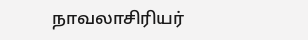நாவலாசிரியர்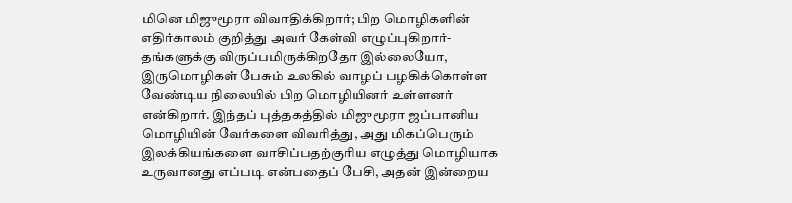மினெ மிஜுமூரா விவாதிக்கிறார்; பிற மொழிகளின் எதிர்காலம் குறித்து அவர் கேள்வி எழுப்புகிறார்- தங்களுக்கு விருப்பமிருக்கிறதோ இல்லையோ, இருமொழிகள் பேசும் உலகில் வாழப் பழகிக்கொள்ள வேண்டிய நிலையில் பிற மொழியினர் உள்ளனர் என்கிறார். இந்தப் புத்தகத்தில் மிஜுமூரா ஜப்பானிய மொழியின் வேர்களை விவரித்து, அது மிகப்பெரும் இலக்கியங்களை வாசிப்பதற்குரிய எழுத்து மொழியாக உருவானது எப்படி என்பதைப் பேசி, அதன் இன்றைய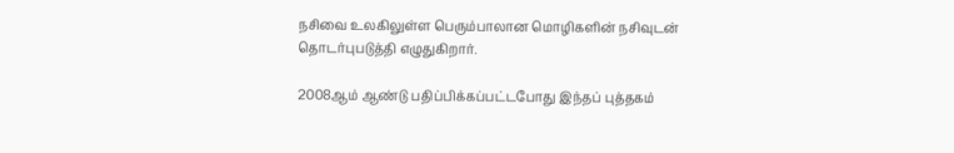நசிவை உலகிலுள்ள பெரும்பாலான மொழிகளின் நசிவுடன் தொடர்புபடுத்தி எழுதுகிறார்.

2008ஆம் ஆண்டு பதிப்பிக்கப்பட்டபோது இந்தப் புத்தகம்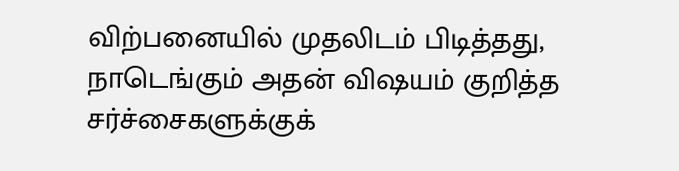விற்பனையில் முதலிடம் பிடித்தது, நாடெங்கும் அதன் விஷயம் குறித்த சர்ச்சைகளுக்குக்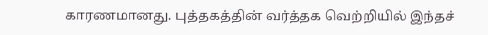காரணமானது. புத்தகத்தின் வர்த்தக வெற்றியில் இந்தச்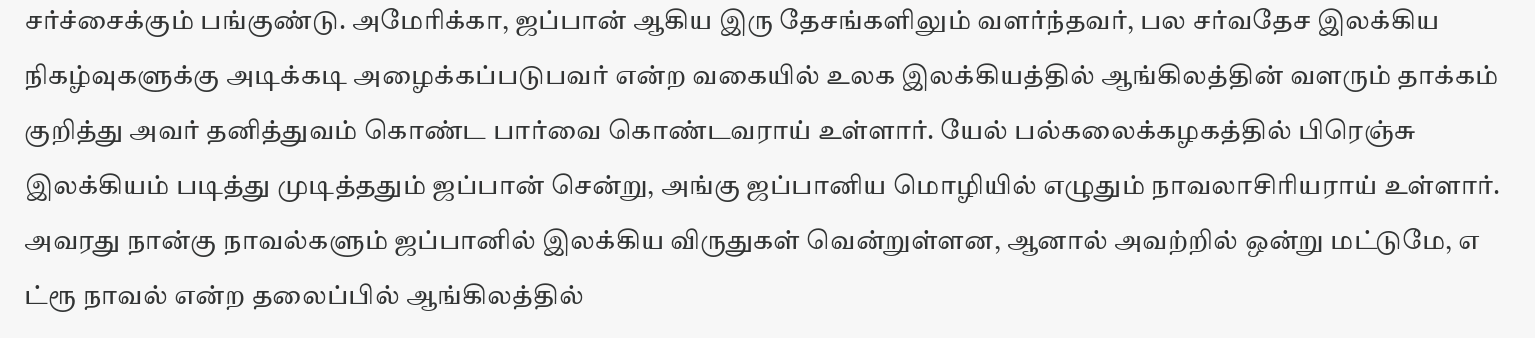சர்ச்சைக்கும் பங்குண்டு. அமேரிக்கா, ஜப்பான் ஆகிய இரு தேசங்களிலும் வளர்ந்தவர், பல சர்வதேச இலக்கிய நிகழ்வுகளுக்கு அடிக்கடி அழைக்கப்படுபவர் என்ற வகையில் உலக இலக்கியத்தில் ஆங்கிலத்தின் வளரும் தாக்கம் குறித்து அவர் தனித்துவம் கொண்ட பார்வை கொண்டவராய் உள்ளார். யேல் பல்கலைக்கழகத்தில் பிரெஞ்சு இலக்கியம் படித்து முடித்ததும் ஜப்பான் சென்று, அங்கு ஜப்பானிய மொழியில் எழுதும் நாவலாசிரியராய் உள்ளார். அவரது நான்கு நாவல்களும் ஜப்பானில் இலக்கிய விருதுகள் வென்றுள்ளன, ஆனால் அவற்றில் ஒன்று மட்டுமே, எ ட்ரூ நாவல் என்ற தலைப்பில் ஆங்கிலத்தில்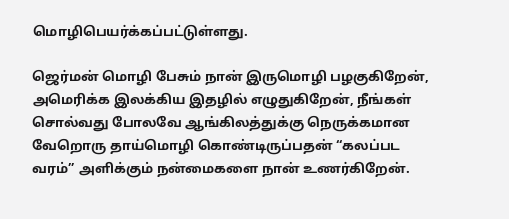மொழிபெயர்க்கப்பட்டுள்ளது.

ஜெர்மன் மொழி பேசும் நான் இருமொழி பழகுகிறேன், அமெரிக்க இலக்கிய இதழில் எழுதுகிறேன், நீங்கள் சொல்வது போலவே ஆங்கிலத்துக்கு நெருக்கமான வேறொரு தாய்மொழி கொண்டிருப்பதன் “கலப்பட வரம்” அளிக்கும் நன்மைகளை நான் உணர்கிறேன்.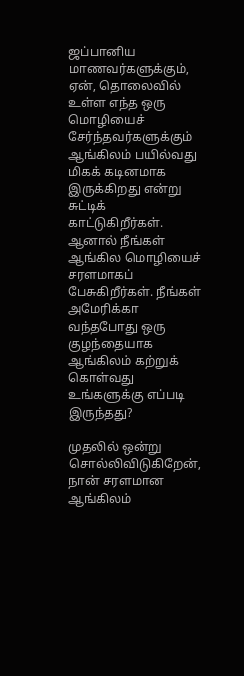ஜப்பானிய மாணவர்களுக்கும், ஏன், தொலைவில் உள்ள எந்த ஒரு மொழியைச் சேர்ந்தவர்களுக்கும் ஆங்கிலம் பயில்வது மிகக் கடினமாக இருக்கிறது என்று சுட்டிக் காட்டுகிறீர்கள். ஆனால் நீங்கள் ஆங்கில மொழியைச் சரளமாகப் பேசுகிறீர்கள். நீங்கள் அமேரிக்கா வந்தபோது ஒரு குழந்தையாக ஆங்கிலம் கற்றுக் கொள்வது உங்களுக்கு எப்படி இருந்தது?

முதலில் ஒன்று சொல்லிவிடுகிறேன், நான் சரளமான ஆங்கிலம்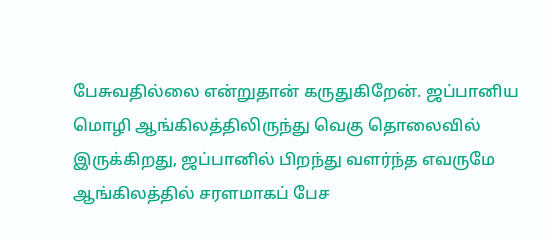பேசுவதில்லை என்றுதான் கருதுகிறேன். ஜப்பானிய மொழி ஆங்கிலத்திலிருந்து வெகு தொலைவில் இருக்கிறது, ஜப்பானில் பிறந்து வளர்ந்த எவருமே ஆங்கிலத்தில் சரளமாகப் பேச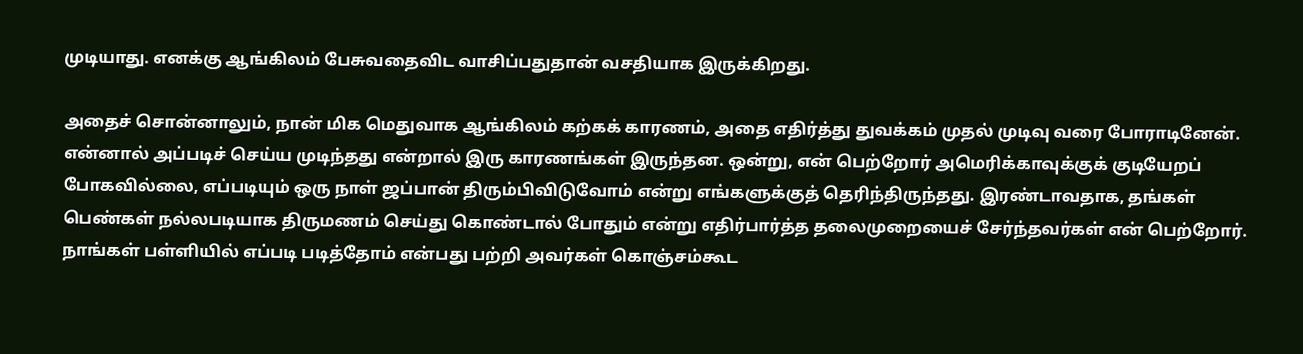முடியாது. எனக்கு ஆங்கிலம் பேசுவதைவிட வாசிப்பதுதான் வசதியாக இருக்கிறது.

அதைச் சொன்னாலும், நான் மிக மெதுவாக ஆங்கிலம் கற்கக் காரணம், அதை எதிர்த்து துவக்கம் முதல் முடிவு வரை போராடினேன். என்னால் அப்படிச் செய்ய முடிந்தது என்றால் இரு காரணங்கள் இருந்தன. ஒன்று, என் பெற்றோர் அமெரிக்காவுக்குக் குடியேறப் போகவில்லை, எப்படியும் ஒரு நாள் ஜப்பான் திரும்பிவிடுவோம் என்று எங்களுக்குத் தெரிந்திருந்தது. இரண்டாவதாக, தங்கள் பெண்கள் நல்லபடியாக திருமணம் செய்து கொண்டால் போதும் என்று எதிர்பார்த்த தலைமுறையைச் சேர்ந்தவர்கள் என் பெற்றோர். நாங்கள் பள்ளியில் எப்படி படித்தோம் என்பது பற்றி அவர்கள் கொஞ்சம்கூட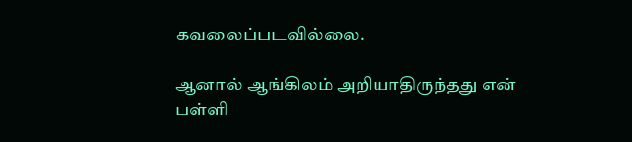கவலைப்படவில்லை.

ஆனால் ஆங்கிலம் அறியாதிருந்தது என் பள்ளி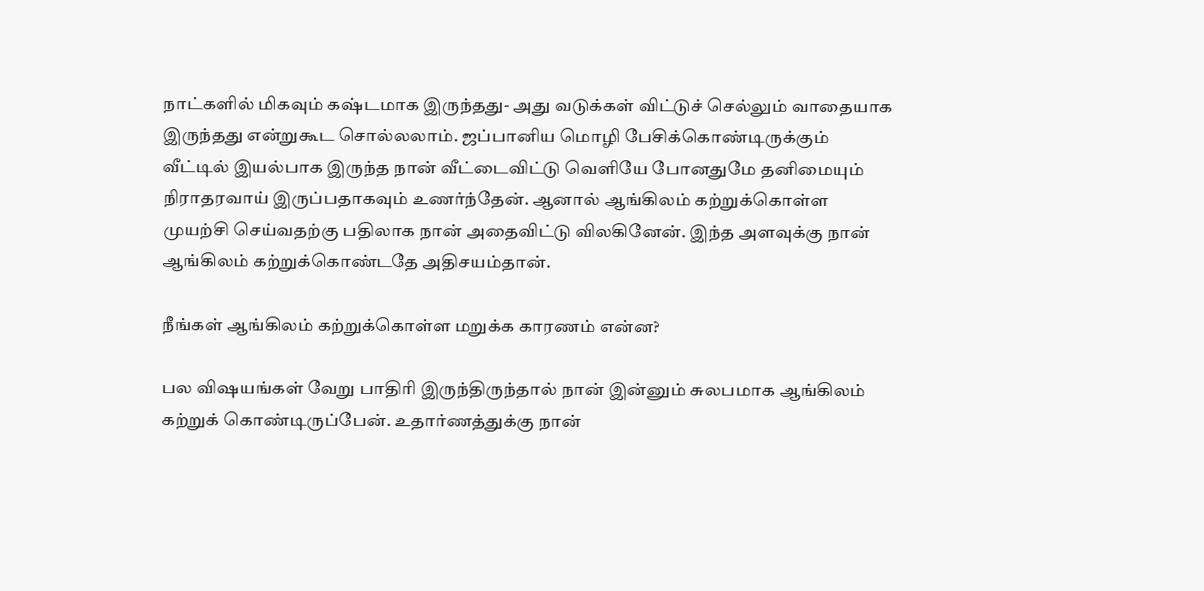நாட்களில் மிகவும் கஷ்டமாக இருந்தது- அது வடுக்கள் விட்டுச் செல்லும் வாதையாக இருந்தது என்றுகூட சொல்லலாம். ஜப்பானிய மொழி பேசிக்கொண்டிருக்கும் வீட்டில் இயல்பாக இருந்த நான் வீட்டைவிட்டு வெளியே போனதுமே தனிமையும் நிராதரவாய் இருப்பதாகவும் உணர்ந்தேன். ஆனால் ஆங்கிலம் கற்றுக்கொள்ள முயற்சி செய்வதற்கு பதிலாக நான் அதைவிட்டு விலகினேன். இந்த அளவுக்கு நான் ஆங்கிலம் கற்றுக்கொண்டதே அதிசயம்தான்.

நீங்கள் ஆங்கிலம் கற்றுக்கொள்ள மறுக்க காரணம் என்ன?

பல விஷயங்கள் வேறு பாதிரி இருந்திருந்தால் நான் இன்னும் சுலபமாக ஆங்கிலம் கற்றுக் கொண்டிருப்பேன். உதார்ணத்துக்கு நான்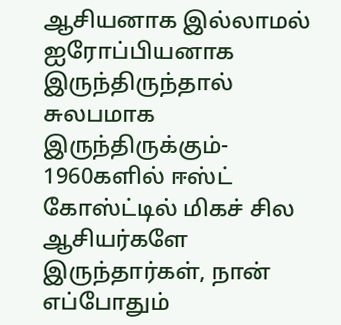ஆசியனாக இல்லாமல் ஐரோப்பியனாக இருந்திருந்தால் சுலபமாக இருந்திருக்கும்- 1960களில் ஈஸ்ட் கோஸ்ட்டில் மிகச் சில ஆசியர்களே இருந்தார்கள், நான் எப்போதும்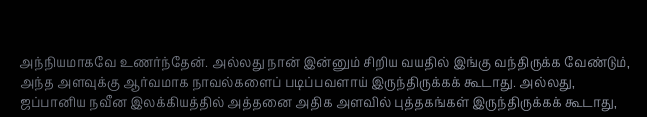அந்நியமாகவே உணர்ந்தேன். அல்லது நான் இன்னும் சிறிய வயதில் இங்கு வந்திருக்க வேண்டும், அந்த அளவுக்கு ஆர்வமாக நாவல்களைப் படிப்பவளாய் இருந்திருக்கக் கூடாது. அல்லது, ஜப்பானிய நவீன இலக்கியத்தில் அத்தனை அதிக அளவில் புத்தகங்கள் இருந்திருக்கக் கூடாது,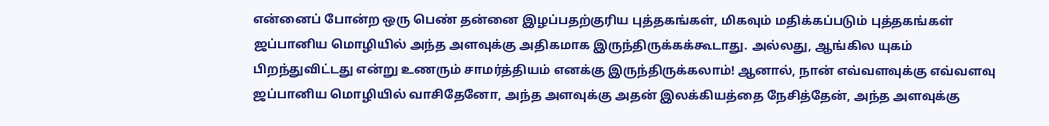என்னைப் போன்ற ஒரு பெண் தன்னை இழப்பதற்குரிய புத்தகங்கள், மிகவும் மதிக்கப்படும் புத்தகங்கள் ஜப்பானிய மொழியில் அந்த அளவுக்கு அதிகமாக இருந்திருக்கக்கூடாது. அல்லது, ஆங்கில யுகம் பிறந்துவிட்டது என்று உணரும் சாமர்த்தியம் எனக்கு இருந்திருக்கலாம்! ஆனால், நான் எவ்வளவுக்கு எவ்வளவு ஜப்பானிய மொழியில் வாசிதேனோ, அந்த அளவுக்கு அதன் இலக்கியத்தை நேசித்தேன், அந்த அளவுக்கு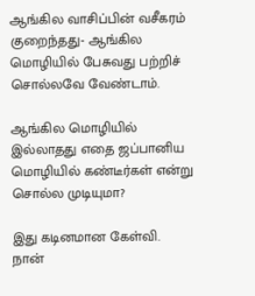ஆங்கில வாசிப்பின் வசீகரம் குறைந்தது- ஆங்கில மொழியில் பேசுவது பற்றிச் சொல்லவே வேண்டாம்.

ஆங்கில மொழியில் இல்லாதது எதை ஜப்பானிய மொழியில் கண்டீர்கள் என்று சொல்ல முடியுமா?

இது கடினமான கேள்வி. நான்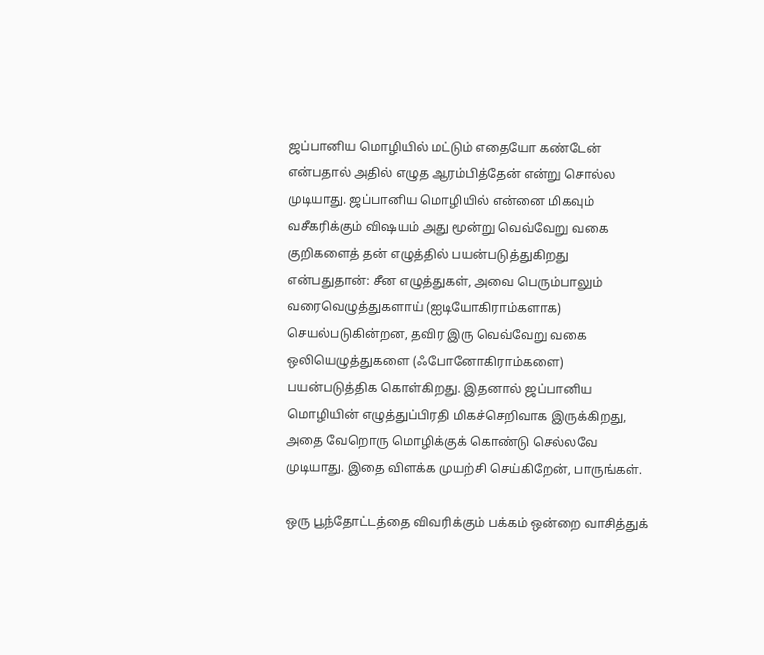ஜப்பானிய மொழியில் மட்டும் எதையோ கண்டேன் என்பதால் அதில் எழுத ஆரம்பித்தேன் என்று சொல்ல முடியாது. ஜப்பானிய மொழியில் என்னை மிகவும் வசீகரிக்கும் விஷயம் அது மூன்று வெவ்வேறு வகை குறிகளைத் தன் எழுத்தில் பயன்படுத்துகிறது என்பதுதான்: சீன எழுத்துகள், அவை பெரும்பாலும் வரைவெழுத்துகளாய் (ஐடியோகிராம்களாக) செயல்படுகின்றன, தவிர இரு வெவ்வேறு வகை ஒலியெழுத்துகளை (ஃபோனோகிராம்களை) பயன்படுத்திக கொள்கிறது. இதனால் ஜப்பானிய மொழியின் எழுத்துப்பிரதி மிகச்செறிவாக இருக்கிறது, அதை வேறொரு மொழிக்குக் கொண்டு செல்லவே முடியாது. இதை விளக்க முயற்சி செய்கிறேன், பாருங்கள்.

ஒரு பூந்தோட்டத்தை விவரிக்கும் பக்கம் ஒன்றை வாசித்துக்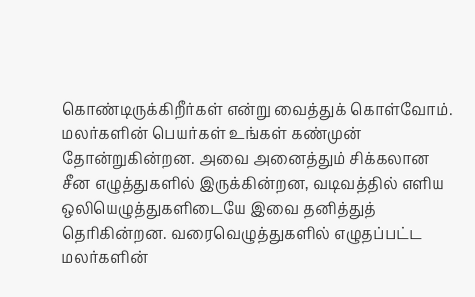கொண்டிருக்கிறீர்கள் என்று வைத்துக் கொள்வோம். மலர்களின் பெயர்கள் உங்கள் கண்முன் தோன்றுகின்றன. அவை அனைத்தும் சிக்கலான சீன எழுத்துகளில் இருக்கின்றன, வடிவத்தில் எளிய ஒலியெழுத்துகளிடையே இவை தனித்துத் தெரிகின்றன. வரைவெழுத்துகளில் எழுதப்பட்ட மலர்களின்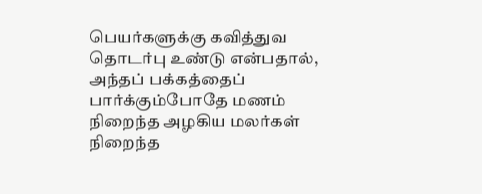பெயர்களுக்கு கவித்துவ தொடர்பு உண்டு என்பதால், அந்தப் பக்கத்தைப் பார்க்கும்போதே மணம் நிறைந்த அழகிய மலர்கள் நிறைந்த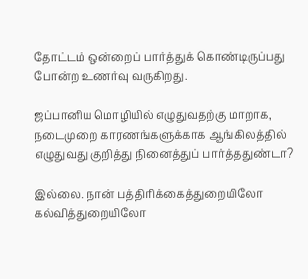தோட்டம் ஒன்றைப் பார்த்துக் கொண்டிருப்பது போன்ற உணர்வு வருகிறது.

ஜப்பானிய மொழியில் எழுதுவதற்கு மாறாக, நடைமுறை காரணங்களுக்காக ஆங்கிலத்தில் எழுதுவது குறித்து நினைத்துப் பார்த்ததுண்டா?

இல்லை. நான் பத்திரிக்கைத்துறையிலோ கல்வித்துறையிலோ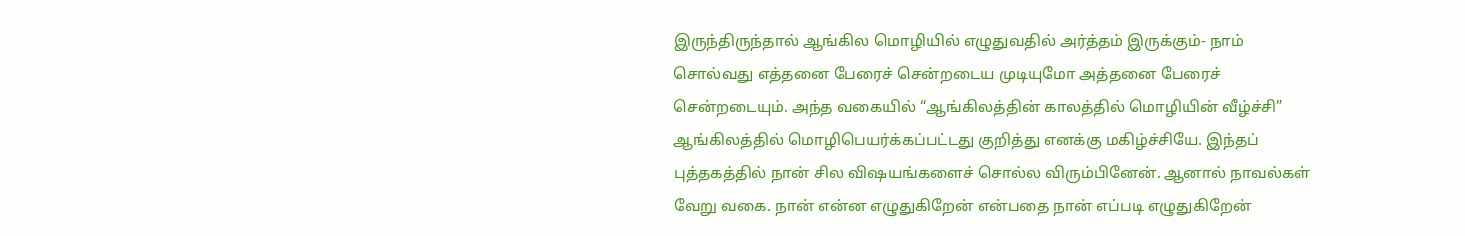இருந்திருந்தால் ஆங்கில மொழியில் எழுதுவதில் அர்த்தம் இருக்கும்- நாம் சொல்வது எத்தனை பேரைச் சென்றடைய முடியுமோ அத்தனை பேரைச் சென்றடையும். அந்த வகையில் “ஆங்கிலத்தின் காலத்தில் மொழியின் வீழ்ச்சி” ஆங்கிலத்தில் மொழிபெயர்க்கப்பட்டது குறித்து எனக்கு மகிழ்ச்சியே. இந்தப் புத்தகத்தில் நான் சில விஷயங்களைச் சொல்ல விரும்பினேன். ஆனால் நாவல்கள் வேறு வகை. நான் என்ன எழுதுகிறேன் என்பதை நான் எப்படி எழுதுகிறேன்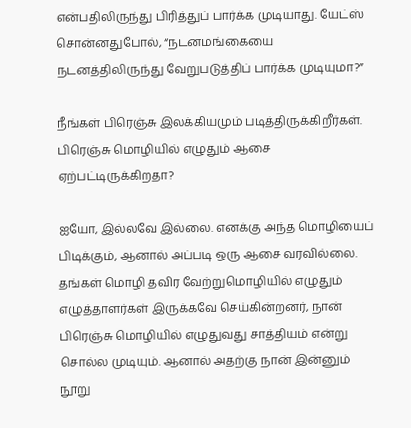என்பதிலிருந்து பிரித்துப் பார்க்க முடியாது. யேட்ஸ் சொன்னதுபோல், “நடனமங்கையை நடனத்திலிருந்து வேறுபடுத்திப் பார்க்க முடியுமா?”

நீங்கள் பிரெஞ்சு இலக்கியமும் படித்திருக்கிறீர்கள். பிரெஞ்சு மொழியில் எழுதும் ஆசை ஏற்பட்டிருக்கிறதா?

ஐயோ, இல்லவே இல்லை. எனக்கு அந்த மொழியைப் பிடிக்கும், ஆனால் அப்படி ஒரு ஆசை வரவில்லை. தங்கள் மொழி தவிர வேற்றுமொழியில் எழுதும் எழுத்தாளர்கள் இருக்கவே செய்கின்றனர், நான் பிரெஞ்சு மொழியில் எழுதுவது சாத்தியம் என்று சொல்ல முடியும். ஆனால் அதற்கு நான் இன்னும் நூறு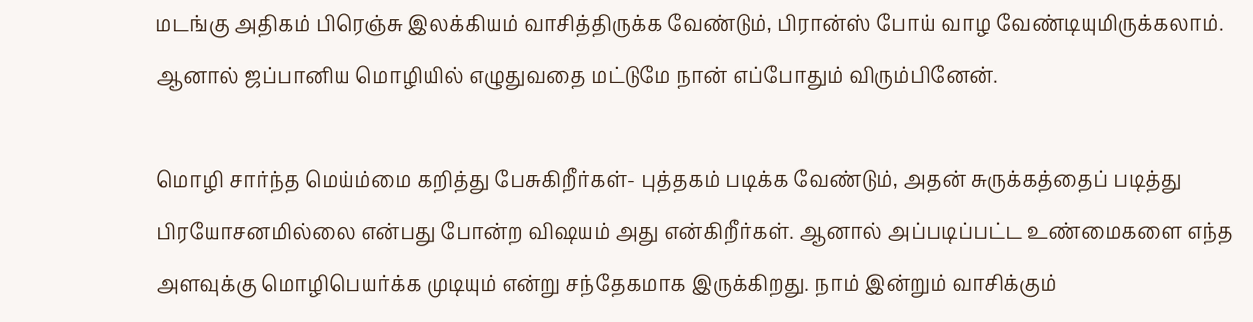மடங்கு அதிகம் பிரெஞ்சு இலக்கியம் வாசித்திருக்க வேண்டும், பிரான்ஸ் போய் வாழ வேண்டியுமிருக்கலாம். ஆனால் ஜப்பானிய மொழியில் எழுதுவதை மட்டுமே நான் எப்போதும் விரும்பினேன்.

மொழி சார்ந்த மெய்ம்மை கறித்து பேசுகிறீர்கள்- புத்தகம் படிக்க வேண்டும், அதன் சுருக்கத்தைப் படித்து பிரயோசனமில்லை என்பது போன்ற விஷயம் அது என்கிறீர்கள். ஆனால் அப்படிப்பட்ட உண்மைகளை எந்த அளவுக்கு மொழிபெயர்க்க முடியும் என்று சந்தேகமாக இருக்கிறது. நாம் இன்றும் வாசிக்கும்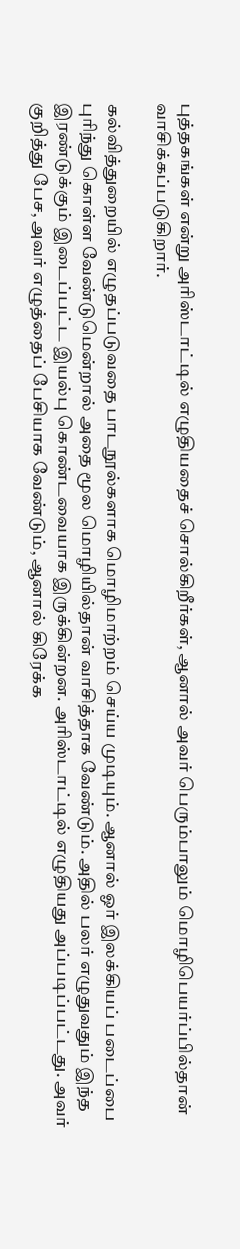புத்தகங்கள் என்று அரிஸ்டாட்டில் எழுதியதைச் சொல்கிறீர்கள், ஆனால் அவர் பெரும்பாலும் மொழிபெயர்ப்பில்தான் வாசிக்கப்படுகிறார்.

கல்வித்துறையில் எழுதப்படுவதை பாடநூல்களாக மொழிமாற்றம் செய்ய முடியும். ஆனால் ஓர் இலக்கியப் படைப்பை புரிந்து கொள்ள வேண்டுமென்றால் அதை மூல மொழியில்தான் வாசித்தாக வேண்டும். அதில் பலர் எழுதுவதும் இந்த இரண்டுக்கும் இடைப்பட்ட இயல்பு கொண்டவையாக இருக்கின்றன. அரிஸ்டாட்டில் எழுதியது அப்படிப்பட்டது. அவர் குறித்து பேச, அவர் எழுத்தைப் பேசியாக வேண்டும், ஆனால் கிரேக்க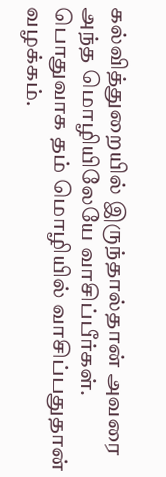கல்வித்துறையில் இருந்தால்தான் அவரை அந்த மொழியிலேயே வாசிப்பீர்கள். பொதுவாக தம் மொழியில் வாசிப்பதுதான் வழக்கம்.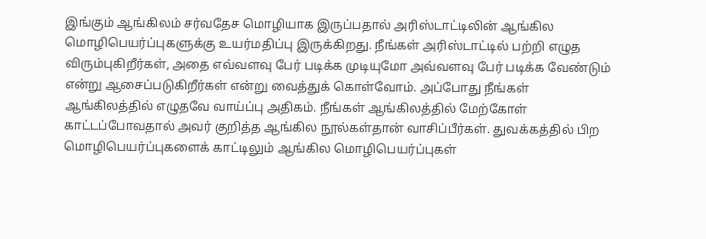இங்கும் ஆங்கிலம் சர்வதேச மொழியாக இருப்பதால் அரிஸ்டாட்டிலின் ஆங்கில மொழிபெயர்ப்புகளுக்கு உயர்மதிப்பு இருக்கிறது. நீங்கள் அரிஸ்டாட்டில் பற்றி எழுத விரும்புகிறீர்கள், அதை எவ்வளவு பேர் படிக்க முடியுமோ அவ்வளவு பேர் படிக்க வேண்டும் என்று ஆசைப்படுகிறீர்கள் என்று வைத்துக் கொள்வோம். அப்போது நீங்கள் ஆங்கிலத்தில் எழுதவே வாய்ப்பு அதிகம். நீங்கள் ஆங்கிலத்தில் மேற்கோள் காட்டப்போவதால் அவர் குறித்த ஆங்கில நூல்கள்தான் வாசிப்பீர்கள். துவக்கத்தில் பிற மொழிபெயர்ப்புகளைக் காட்டிலும் ஆங்கில மொழிபெயர்ப்புகள்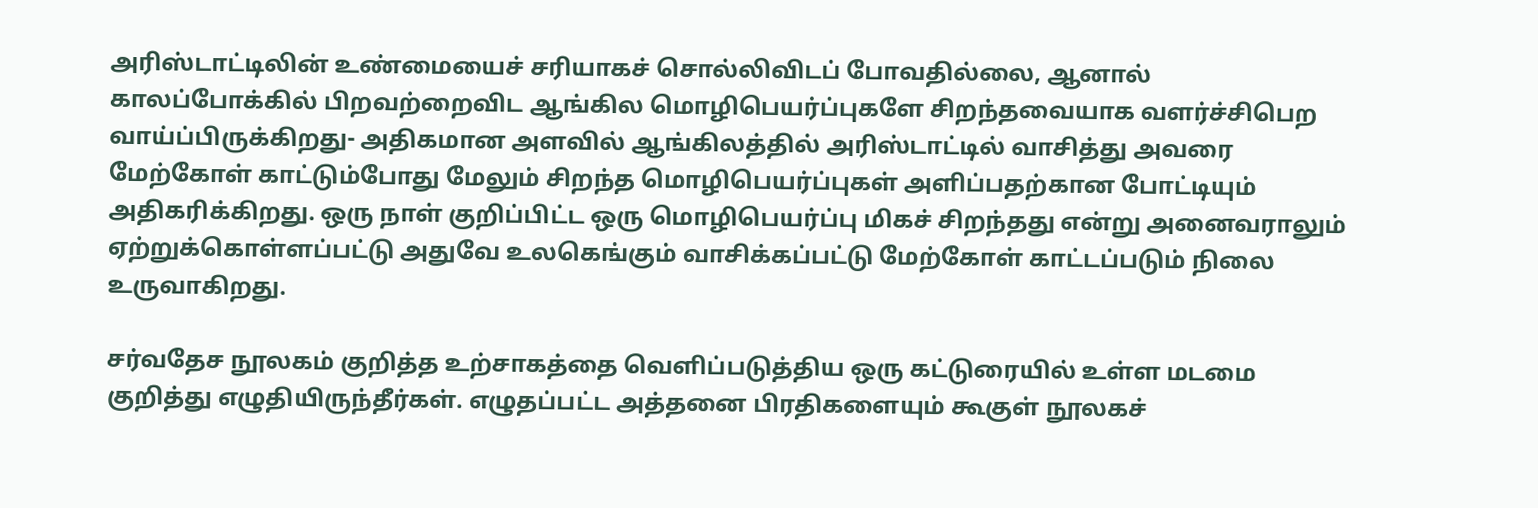அரிஸ்டாட்டிலின் உண்மையைச் சரியாகச் சொல்லிவிடப் போவதில்லை, ஆனால் காலப்போக்கில் பிறவற்றைவிட ஆங்கில மொழிபெயர்ப்புகளே சிறந்தவையாக வளர்ச்சிபெற வாய்ப்பிருக்கிறது- அதிகமான அளவில் ஆங்கிலத்தில் அரிஸ்டாட்டில் வாசித்து அவரை மேற்கோள் காட்டும்போது மேலும் சிறந்த மொழிபெயர்ப்புகள் அளிப்பதற்கான போட்டியும் அதிகரிக்கிறது. ஒரு நாள் குறிப்பிட்ட ஒரு மொழிபெயர்ப்பு மிகச் சிறந்தது என்று அனைவராலும் ஏற்றுக்கொள்ளப்பட்டு அதுவே உலகெங்கும் வாசிக்கப்பட்டு மேற்கோள் காட்டப்படும் நிலை உருவாகிறது.

சர்வதேச நூலகம் குறித்த உற்சாகத்தை வெளிப்படுத்திய ஒரு கட்டுரையில் உள்ள மடமை குறித்து எழுதியிருந்தீர்கள். எழுதப்பட்ட அத்தனை பிரதிகளையும் கூகுள் நூலகச்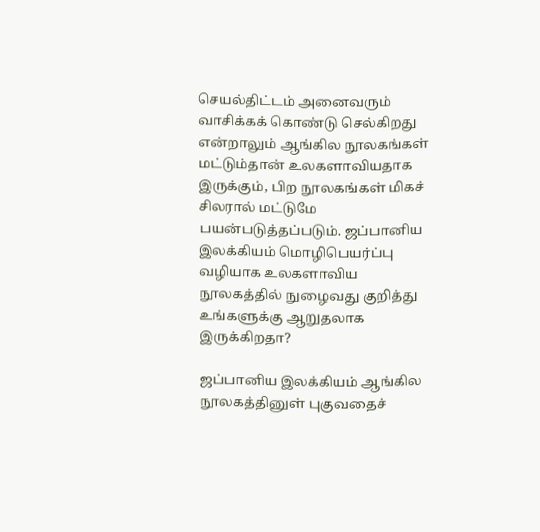செயல்திட்டம் அனைவரும் வாசிக்கக் கொண்டு செல்கிறது என்றாலும் ஆங்கில நூலகங்கள் மட்டும்தான் உலகளாவியதாக இருக்கும், பிற நூலகங்கள் மிகச் சிலரால் மட்டுமே பயன்படுத்தப்படும். ஜப்பானிய இலக்கியம் மொழிபெயர்ப்பு வழியாக உலகளாவிய நூலகத்தில் நுழைவது குறித்து உங்களுக்கு ஆறுதலாக இருக்கிறதா?

ஜப்பானிய இலக்கியம் ஆங்கில நூலகத்தினுள் புகுவதைச்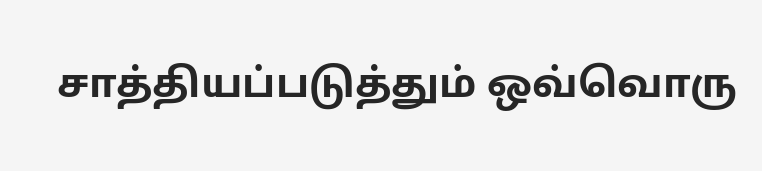சாத்தியப்படுத்தும் ஒவ்வொரு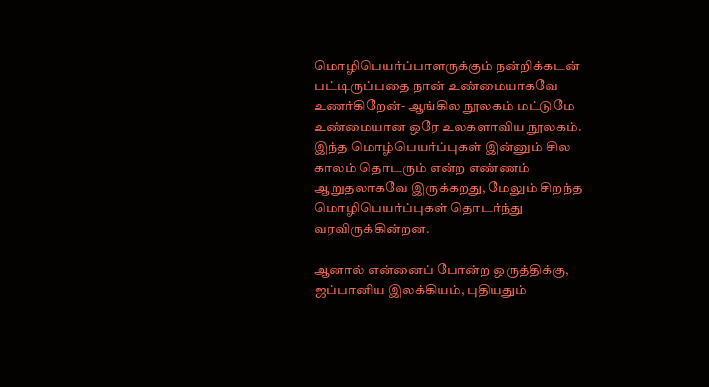மொழிபெயர்ப்பாளருக்கும் நன்றிக்கடன் பட்டிருப்பதை நான் உண்மையாகவே உணர்கிறேன்- ஆங்கில நூலகம் மட்டுமே உண்மையான ஒரே உலகளாவிய நூலகம். இந்த மொழ்பெயர்ப்புகள் இன்னும் சில காலம் தொடரும் என்ற எண்ணம் ஆறுதலாகவே இருக்கறது, மேலும் சிறந்த மொழிபெயர்ப்புகள் தொடர்ந்து வரவிருக்கின்றன.

ஆனால் என்னைப் போன்ற ஒருத்திக்கு, ஜப்பானிய இலக்கியம், புதியதும்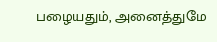பழையதும், அனைத்துமே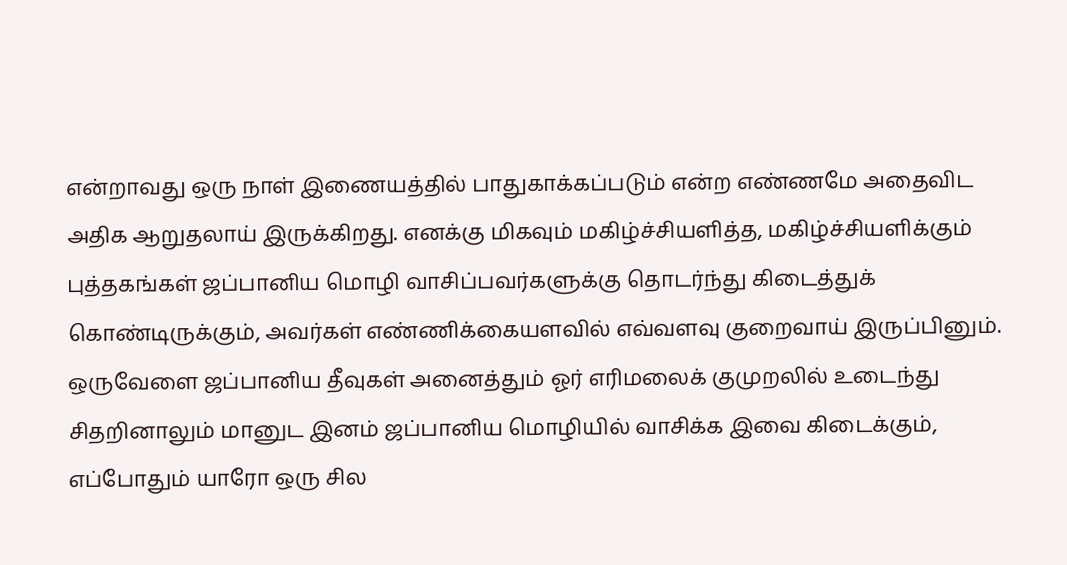என்றாவது ஒரு நாள் இணையத்தில் பாதுகாக்கப்படும் என்ற எண்ணமே அதைவிட அதிக ஆறுதலாய் இருக்கிறது. எனக்கு மிகவும் மகிழ்ச்சியளித்த, மகிழ்ச்சியளிக்கும் புத்தகங்கள் ஜப்பானிய மொழி வாசிப்பவர்களுக்கு தொடர்ந்து கிடைத்துக் கொண்டிருக்கும், அவர்கள் எண்ணிக்கையளவில் எவ்வளவு குறைவாய் இருப்பினும். ஒருவேளை ஜப்பானிய தீவுகள் அனைத்தும் ஓர் எரிமலைக் குமுறலில் உடைந்து சிதறினாலும் மானுட இனம் ஜப்பானிய மொழியில் வாசிக்க இவை கிடைக்கும், எப்போதும் யாரோ ஒரு சில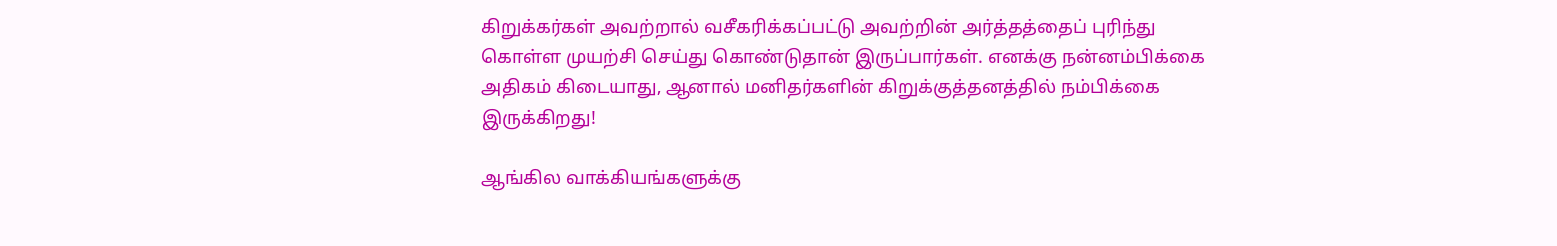கிறுக்கர்கள் அவற்றால் வசீகரிக்கப்பட்டு அவற்றின் அர்த்தத்தைப் புரிந்து கொள்ள முயற்சி செய்து கொண்டுதான் இருப்பார்கள். எனக்கு நன்னம்பிக்கை அதிகம் கிடையாது, ஆனால் மனிதர்களின் கிறுக்குத்தனத்தில் நம்பிக்கை இருக்கிறது!

ஆங்கில வாக்கியங்களுக்கு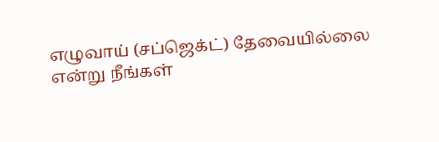எழுவாய் (சப்ஜெக்ட்) தேவையில்லை என்று நீங்கள்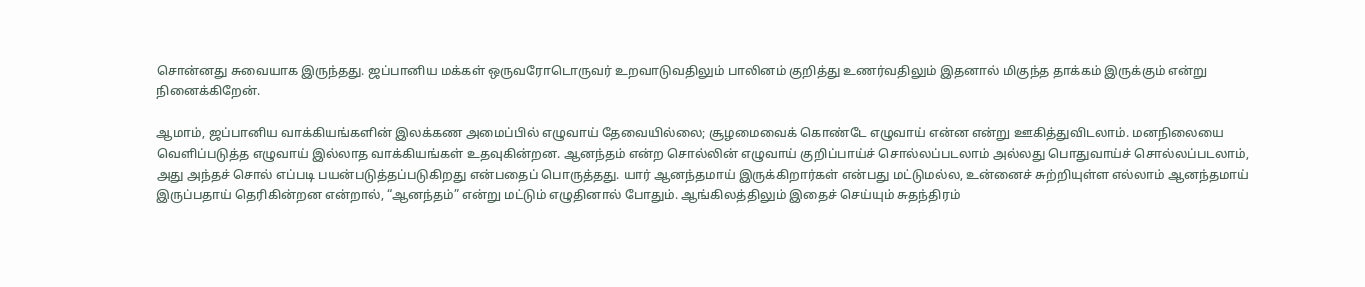சொன்னது சுவையாக இருந்தது. ஜப்பானிய மக்கள் ஒருவரோடொருவர் உறவாடுவதிலும் பாலினம் குறித்து உணர்வதிலும் இதனால் மிகுந்த தாக்கம் இருக்கும் என்று நினைக்கிறேன்.

ஆமாம், ஜப்பானிய வாக்கியங்களின் இலக்கண அமைப்பில் எழுவாய் தேவையில்லை; சூழமைவைக் கொண்டே எழுவாய் என்ன என்று ஊகித்துவிடலாம். மனநிலையை வெளிப்படுத்த எழுவாய் இல்லாத வாக்கியங்கள் உதவுகின்றன. ஆனந்தம் என்ற சொல்லின் எழுவாய் குறிப்பாய்ச் சொல்லப்படலாம் அல்லது பொதுவாய்ச் சொல்லப்படலாம், அது அந்தச் சொல் எப்படி பயன்படுத்தப்படுகிறது என்பதைப் பொருத்தது. யார் ஆனந்தமாய் இருக்கிறார்கள் என்பது மட்டுமல்ல, உன்னைச் சுற்றியுள்ள எல்லாம் ஆனந்தமாய் இருப்பதாய் தெரிகின்றன என்றால், “ஆனந்தம்” என்று மட்டும் எழுதினால் போதும். ஆங்கிலத்திலும் இதைச் செய்யும் சுதந்திரம்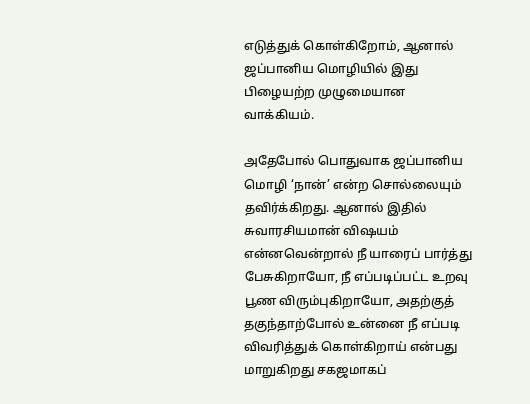எடுத்துக் கொள்கிறோம், ஆனால் ஜப்பானிய மொழியில் இது பிழையற்ற முழுமையான வாக்கியம்.

அதேபோல் பொதுவாக ஜப்பானிய மொழி ‘நான்’ என்ற சொல்லையும் தவிர்க்கிறது. ஆனால் இதில் சுவாரசியமான் விஷயம் என்னவென்றால் நீ யாரைப் பார்த்து பேசுகிறாயோ, நீ எப்படிப்பட்ட உறவு பூண விரும்புகிறாயோ, அதற்குத் தகுந்தாற்போல் உன்னை நீ எப்படி விவரித்துக் கொள்கிறாய் என்பது மாறுகிறது சகஜமாகப்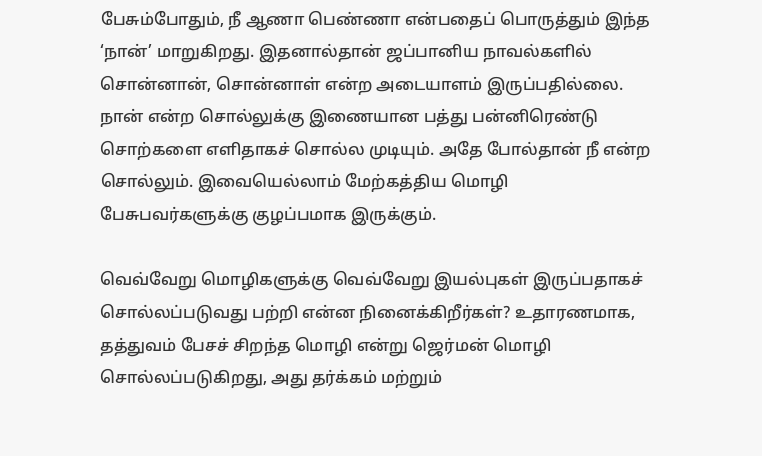பேசும்போதும், நீ ஆணா பெண்ணா என்பதைப் பொருத்தும் இந்த ‘நான்’ மாறுகிறது. இதனால்தான் ஜப்பானிய நாவல்களில் சொன்னான், சொன்னாள் என்ற அடையாளம் இருப்பதில்லை. நான் என்ற சொல்லுக்கு இணையான பத்து பன்னிரெண்டு சொற்களை எளிதாகச் சொல்ல முடியும். அதே போல்தான் நீ என்ற சொல்லும். இவையெல்லாம் மேற்கத்திய மொழி பேசுபவர்களுக்கு குழப்பமாக இருக்கும்.

வெவ்வேறு மொழிகளுக்கு வெவ்வேறு இயல்புகள் இருப்பதாகச் சொல்லப்படுவது பற்றி என்ன நினைக்கிறீர்கள்? உதாரணமாக, தத்துவம் பேசச் சிறந்த மொழி என்று ஜெர்மன் மொழி சொல்லப்படுகிறது, அது தர்க்கம் மற்றும்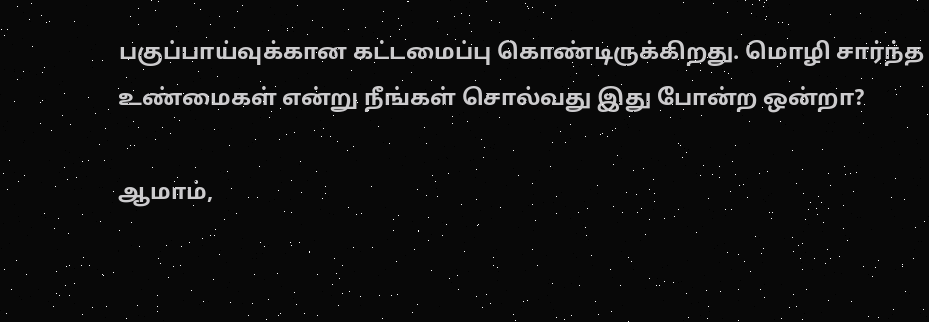பகுப்பாய்வுக்கான கட்டமைப்பு கொண்டிருக்கிறது. மொழி சார்ந்த உண்மைகள் என்று நீங்கள் சொல்வது இது போன்ற ஒன்றா?

ஆமாம்,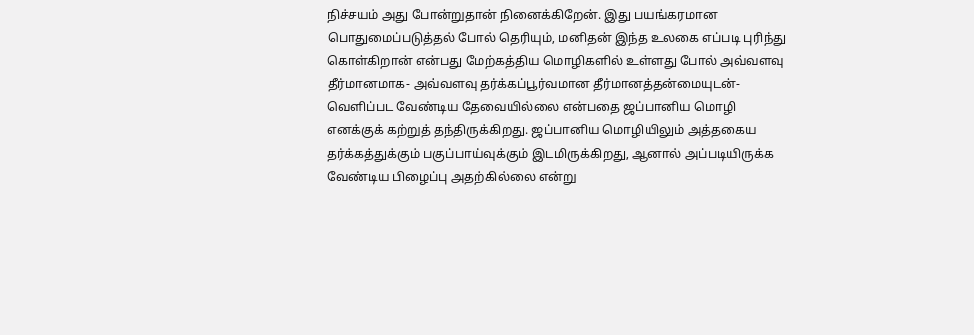நிச்சயம் அது போன்றுதான் நினைக்கிறேன். இது பயங்கரமான பொதுமைப்படுத்தல் போல் தெரியும், மனிதன் இந்த உலகை எப்படி புரிந்து கொள்கிறான் என்பது மேற்கத்திய மொழிகளில் உள்ளது போல் அவ்வளவு தீர்மானமாக- அவ்வளவு தர்க்கப்பூர்வமான தீர்மானத்தன்மையுடன்- வெளிப்பட வேண்டிய தேவையில்லை என்பதை ஜப்பானிய மொழி எனக்குக் கற்றுத் தந்திருக்கிறது. ஜப்பானிய மொழியிலும் அத்தகைய தர்க்கத்துக்கும் பகுப்பாய்வுக்கும் இடமிருக்கிறது, ஆனால் அப்படியிருக்க வேண்டிய பிழைப்பு அதற்கில்லை என்று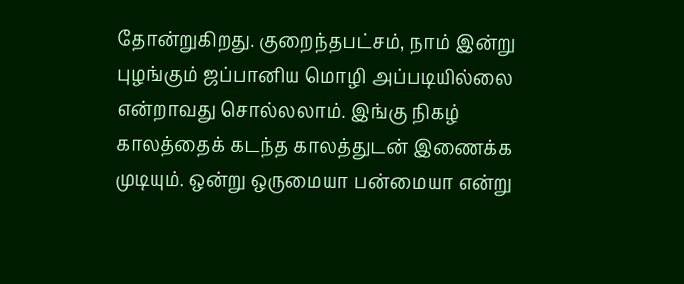தோன்றுகிறது. குறைந்தபட்சம், நாம் இன்று புழங்கும் ஜப்பானிய மொழி அப்படியில்லை என்றாவது சொல்லலாம். இங்கு நிகழ் காலத்தைக் கடந்த காலத்துடன் இணைக்க முடியும். ஒன்று ஒருமையா பன்மையா என்று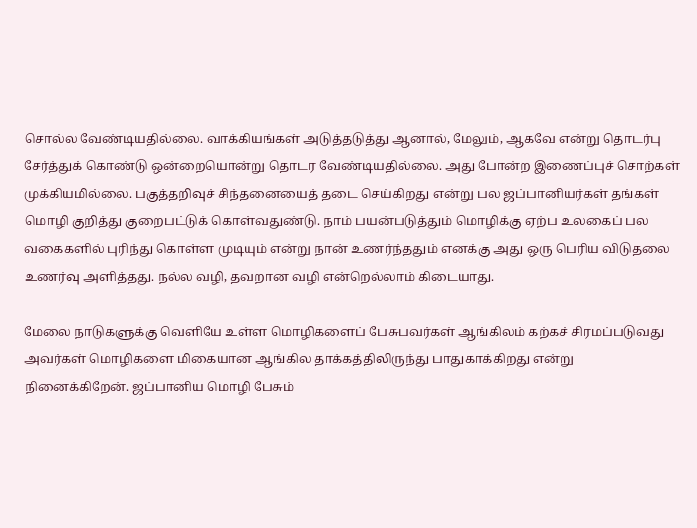சொல்ல வேண்டியதில்லை. வாக்கியங்கள் அடுத்தடுத்து ஆனால், மேலும், ஆகவே என்று தொடர்பு சேர்த்துக் கொண்டு ஒன்றையொன்று தொடர வேண்டியதில்லை. அது போன்ற இணைப்புச் சொற்கள் முக்கியமில்லை. பகுத்தறிவுச் சிந்தனையைத் தடை செய்கிறது என்று பல ஜப்பானியர்கள் தங்கள் மொழி குறித்து குறைபட்டுக் கொள்வதுண்டு. நாம் பயன்படுத்தும் மொழிக்கு ஏற்ப உலகைப் பல வகைகளில் புரிந்து கொள்ள முடியும் என்று நான் உணர்ந்ததும் எனக்கு அது ஒரு பெரிய விடுதலை உணர்வு அளித்தது. நல்ல வழி, தவறான வழி என்றெல்லாம் கிடையாது.

மேலை நாடுகளுக்கு வெளியே உள்ள மொழிகளைப் பேசுபவர்கள் ஆங்கிலம் கற்கச் சிரமப்படுவது அவர்கள் மொழிகளை மிகையான ஆங்கில தாக்கத்திலிருந்து பாதுகாக்கிறது என்று நினைக்கிறேன். ஜப்பானிய மொழி பேசும்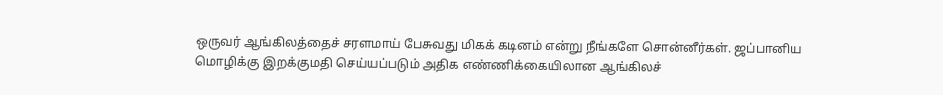ஒருவர் ஆங்கிலத்தைச் சரளமாய் பேசுவது மிகக் கடினம் என்று நீங்களே சொன்னீர்கள். ஜப்பானிய மொழிக்கு இறக்குமதி செய்யப்படும் அதிக எண்ணிக்கையிலான ஆங்கிலச்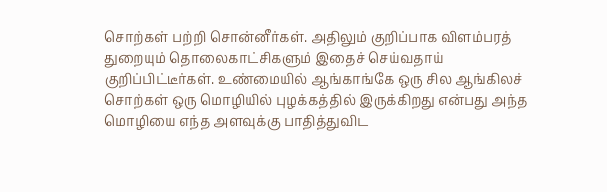சொற்கள் பற்றி சொன்னீர்கள். அதிலும் குறிப்பாக விளம்பரத் துறையும் தொலைகாட்சிகளும் இதைச் செய்வதாய் குறிப்பிட்டீர்கள். உண்மையில் ஆங்காங்கே ஒரு சில ஆங்கிலச் சொற்கள் ஒரு மொழியில் புழக்கத்தில் இருக்கிறது என்பது அந்த மொழியை எந்த அளவுக்கு பாதித்துவிட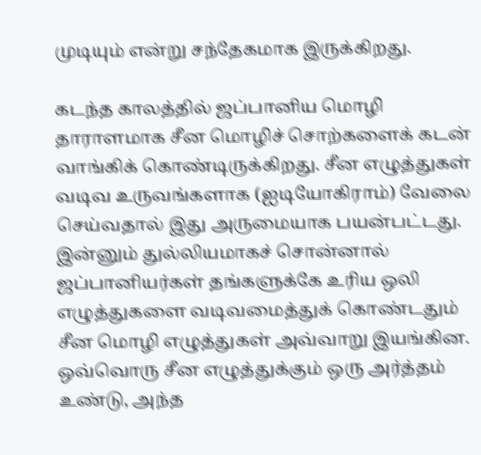முடியும் என்று சந்தேகமாக இருக்கிறது.

கடந்த காலத்தில் ஜப்பானிய மொழி தாராளமாக சீன மொழிச் சொற்களைக் கடன் வாங்கிக் கொண்டிருக்கிறது. சீன எழுத்துகள் வடிவ உருவங்களாக (ஐடியோகிராம்) வேலை செய்வதால் இது அருமையாக பயன்பட்டது. இன்னும் துல்லியமாகச் சொன்னால் ஜப்பானியர்கள் தங்களுக்கே உரிய ஒலி எழுத்துகளை வடிவமைத்துக் கொண்டதும் சீன மொழி எழுத்துகள் அவ்வாறு இயங்கின. ஒவ்வொரு சீன எழுத்துக்கும் ஒரு அர்த்தம் உண்டு, அந்த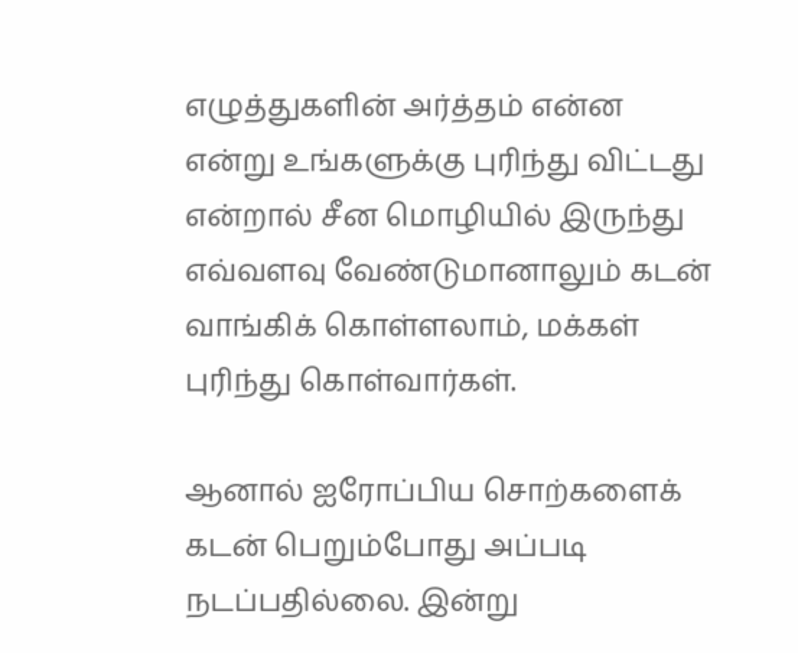எழுத்துகளின் அர்த்தம் என்ன என்று உங்களுக்கு புரிந்து விட்டது என்றால் சீன மொழியில் இருந்து எவ்வளவு வேண்டுமானாலும் கடன் வாங்கிக் கொள்ளலாம், மக்கள் புரிந்து கொள்வார்கள்.

ஆனால் ஐரோப்பிய சொற்களைக் கடன் பெறும்போது அப்படி நடப்பதில்லை. இன்று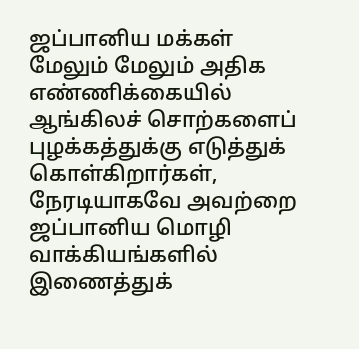ஜப்பானிய மக்கள் மேலும் மேலும் அதிக எண்ணிக்கையில் ஆங்கிலச் சொற்களைப் புழக்கத்துக்கு எடுத்துக் கொள்கிறார்கள், நேரடியாகவே அவற்றை ஜப்பானிய மொழி வாக்கியங்களில் இணைத்துக்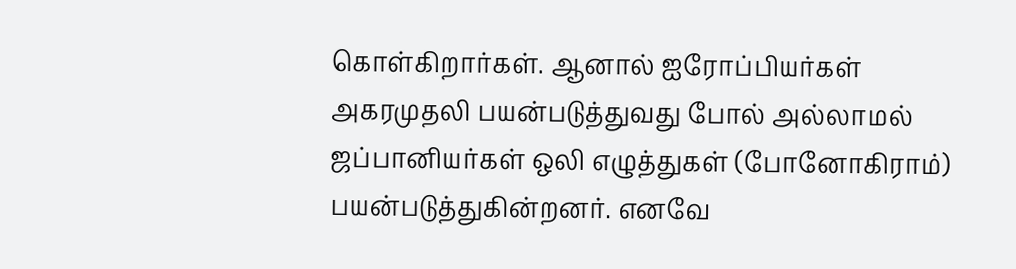கொள்கிறார்கள். ஆனால் ஐரோப்பியர்கள் அகரமுதலி பயன்படுத்துவது போல் அல்லாமல் ஜப்பானியர்கள் ஒலி எழுத்துகள் (போனோகிராம்) பயன்படுத்துகின்றனர். எனவே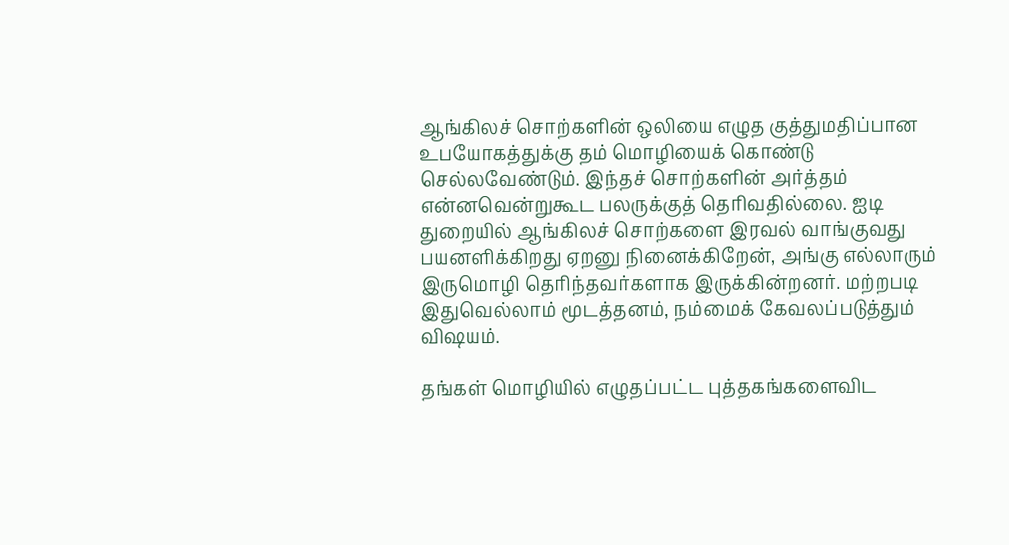ஆங்கிலச் சொற்களின் ஒலியை எழுத குத்துமதிப்பான உபயோகத்துக்கு தம் மொழியைக் கொண்டு செல்லவேண்டும். இந்தச் சொற்களின் அர்த்தம் என்னவென்றுகூட பலருக்குத் தெரிவதில்லை. ஐடி துறையில் ஆங்கிலச் சொற்களை இரவல் வாங்குவது பயனளிக்கிறது ஏறனு நினைக்கிறேன், அங்கு எல்லாரும் இருமொழி தெரிந்தவர்களாக இருக்கின்றனர். மற்றபடி இதுவெல்லாம் மூடத்தனம், நம்மைக் கேவலப்படுத்தும் விஷயம்.

தங்கள் மொழியில் எழுதப்பட்ட புத்தகங்களைவிட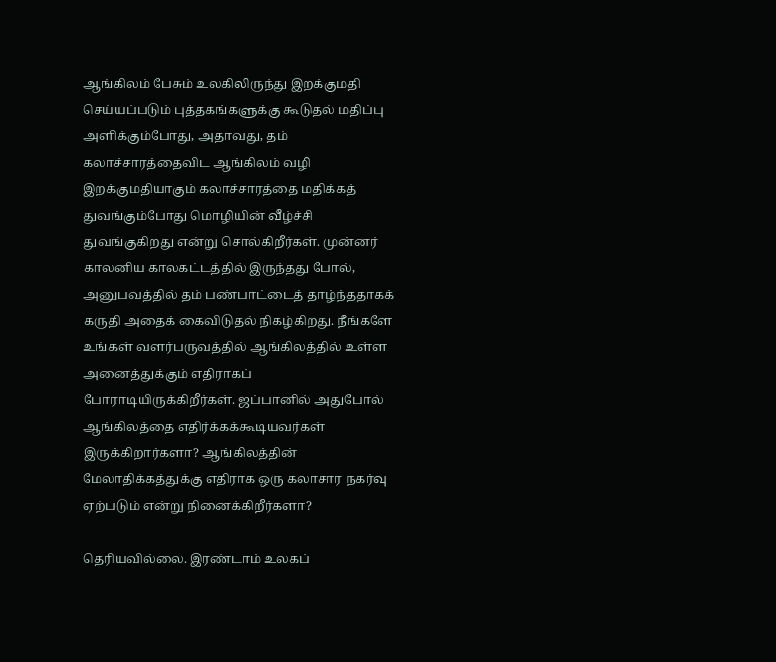ஆங்கிலம் பேசும் உலகிலிருந்து இறக்குமதி செய்யப்படும் புத்தகங்களுக்கு கூடுதல் மதிப்பு அளிக்கும்போது, அதாவது, தம் கலாச்சாரத்தைவிட ஆங்கிலம் வழி இறக்குமதியாகும் கலாச்சாரத்தை மதிக்கத் துவங்கும்போது மொழியின் வீழ்ச்சி துவங்குகிறது என்று சொல்கிறீர்கள். முன்னர் காலனிய காலகட்டத்தில் இருந்தது போல், அனுபவத்தில் தம் பண்பாட்டைத் தாழ்ந்ததாகக் கருதி அதைக் கைவிடுதல் நிகழ்கிறது. நீங்களே உங்கள் வளர்பருவத்தில் ஆங்கிலத்தில் உள்ள அனைத்துக்கும் எதிராகப் போராடியிருக்கிறீர்கள். ஜப்பானில் அதுபோல் ஆங்கிலத்தை எதிர்க்கக்கூடியவர்கள் இருக்கிறார்களா? ஆங்கிலத்தின் மேலாதிக்கத்துக்கு எதிராக ஒரு கலாசார நகர்வு ஏற்படும் என்று நினைக்கிறீர்களா?

தெரியவில்லை. இரண்டாம் உலகப்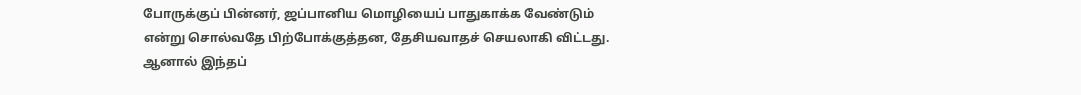போருக்குப் பின்னர், ஜப்பானிய மொழியைப் பாதுகாக்க வேண்டும் என்று சொல்வதே பிற்போக்குத்தன, தேசியவாதச் செயலாகி விட்டது. ஆனால் இந்தப்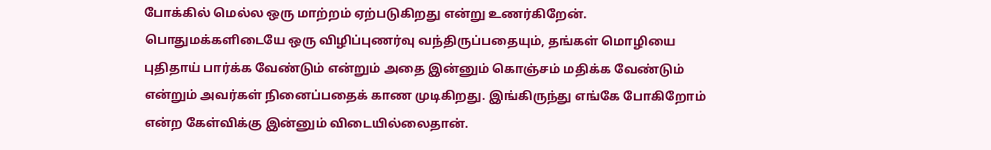போக்கில் மெல்ல ஒரு மாற்றம் ஏற்படுகிறது என்று உணர்கிறேன். பொதுமக்களிடையே ஒரு விழிப்புணர்வு வந்திருப்பதையும், தங்கள் மொழியை புதிதாய் பார்க்க வேண்டும் என்றும் அதை இன்னும் கொஞ்சம் மதிக்க வேண்டும் என்றும் அவர்கள் நினைப்பதைக் காண முடிகிறது. இங்கிருந்து எங்கே போகிறோம் என்ற கேள்விக்கு இன்னும் விடையில்லைதான்.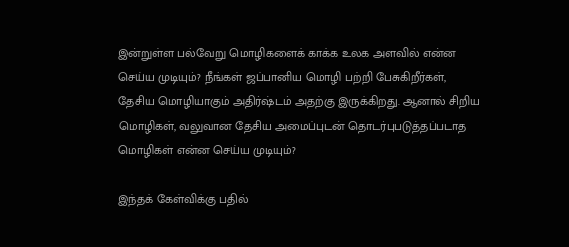இன்றுள்ள பல்வேறு மொழிகளைக் காக்க உலக அளவில் என்ன செய்ய முடியும்? நீங்கள் ஜப்பானிய மொழி பற்றி பேசுகிறீர்கள், தேசிய மொழியாகும் அதிர்ஷ்டம் அதற்கு இருக்கிறது. ஆனால் சிறிய மொழிகள், வலுவான தேசிய அமைப்புடன் தொடர்புபடுத்தப்படாத மொழிகள் என்ன செய்ய முடியும்?

இந்தக் கேள்விக்கு பதில்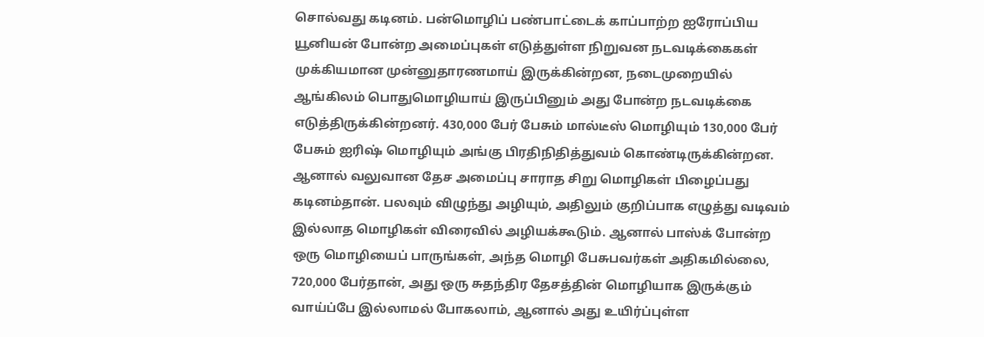சொல்வது கடினம். பன்மொழிப் பண்பாட்டைக் காப்பாற்ற ஐரோப்பிய யூனியன் போன்ற அமைப்புகள் எடுத்துள்ள நிறுவன நடவடிக்கைகள் முக்கியமான முன்னுதாரணமாய் இருக்கின்றன, நடைமுறையில் ஆங்கிலம் பொதுமொழியாய் இருப்பினும் அது போன்ற நடவடிக்கை எடுத்திருக்கின்றனர். 430,000 பேர் பேசும் மால்டீஸ் மொழியும் 130,000 பேர் பேசும் ஐரிஷ் மொழியும் அங்கு பிரதிநிதித்துவம் கொண்டிருக்கின்றன. ஆனால் வலுவான தேச அமைப்பு சாராத சிறு மொழிகள் பிழைப்பது கடினம்தான். பலவும் விழுந்து அழியும், அதிலும் குறிப்பாக எழுத்து வடிவம் இல்லாத மொழிகள் விரைவில் அழியக்கூடும். ஆனால் பாஸ்க் போன்ற ஒரு மொழியைப் பாருங்கள், அந்த மொழி பேசுபவர்கள் அதிகமில்லை, 720,000 பேர்தான், அது ஒரு சுதந்திர தேசத்தின் மொழியாக இருக்கும் வாய்ப்பே இல்லாமல் போகலாம், ஆனால் அது உயிர்ப்புள்ள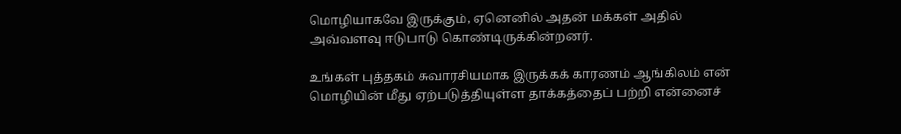மொழியாகவே இருக்கும், ஏனெனில் அதன் மக்கள் அதில் அவ்வளவு ஈடுபாடு கொண்டிருக்கின்றனர்.

உங்கள் புத்தகம் சுவாரசியமாக இருக்கக் காரணம் ஆங்கிலம் என் மொழியின் மீது ஏற்படுத்தியுள்ள தாக்கத்தைப் பற்றி என்னைச்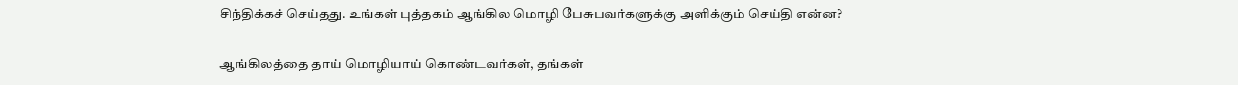சிந்திக்கச் செய்தது. உங்கள் புத்தகம் ஆங்கில மொழி பேசுபவர்களுக்கு அளிக்கும் செய்தி என்ன?

ஆங்கிலத்தை தாய் மொழியாய் கொண்டவர்கள், தங்கள்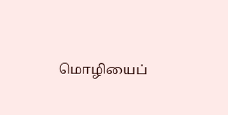மொழியைப்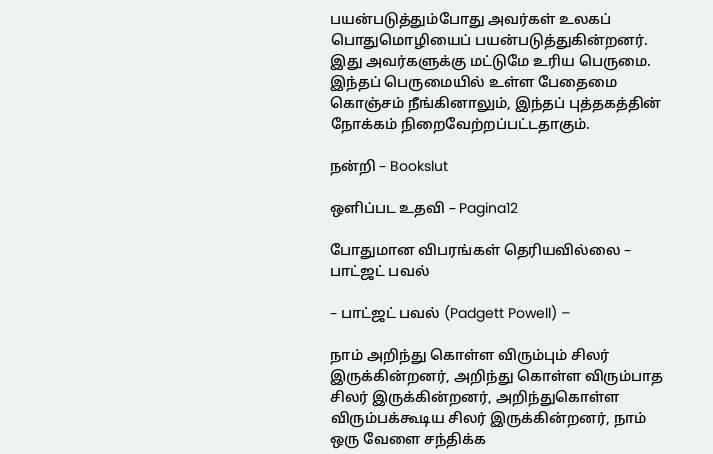பயன்படுத்தும்போது அவர்கள் உலகப் பொதுமொழியைப் பயன்படுத்துகின்றனர். இது அவர்களுக்கு மட்டுமே உரிய பெருமை. இந்தப் பெருமையில் உள்ள பேதைமை கொஞ்சம் நீங்கினாலும், இந்தப் புத்தகத்தின் நோக்கம் நிறைவேற்றப்பட்டதாகும்.

நன்றி – Bookslut

ஒளிப்பட உதவி – Pagina12

போதுமான விபரங்கள் தெரியவில்லை – பாட்ஜட் பவல்

– பாட்ஜட் பவல் (Padgett Powell) –

நாம் அறிந்து கொள்ள விரும்பும் சிலர் இருக்கின்றனர், அறிந்து கொள்ள விரும்பாத சிலர் இருக்கின்றனர், அறிந்துகொள்ள விரும்பக்கூடிய சிலர் இருக்கின்றனர், நாம் ஒரு வேளை சந்திக்க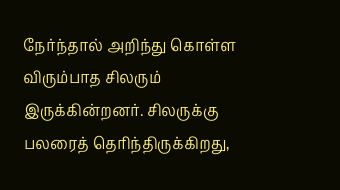நேர்ந்தால் அறிந்து கொள்ள விரும்பாத சிலரும் இருக்கின்றனர். சிலருக்கு பலரைத் தெரிந்திருக்கிறது,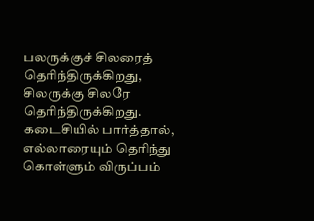பலருக்குச் சிலரைத் தெரிந்திருக்கிறது, சிலருக்கு சிலரே தெரிந்திருக்கிறது. கடைசியில் பார்த்தால், எல்லாரையும் தெரிந்து கொள்ளும் விருப்பம்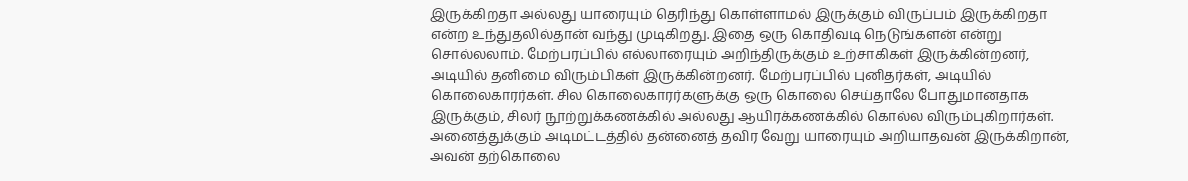இருக்கிறதா அல்லது யாரையும் தெரிந்து கொள்ளாமல் இருக்கும் விருப்பம் இருக்கிறதா என்ற உந்துதலில்தான் வந்து முடிகிறது. இதை ஒரு கொதிவடி நெடுங்களன் என்று சொல்லலாம். மேற்பரப்பில் எல்லாரையும் அறிந்திருக்கும் உற்சாகிகள் இருக்கின்றனர், அடியில் தனிமை விரும்பிகள் இருக்கின்றனர். மேற்பரப்பில் புனிதர்கள், அடியில் கொலைகாரர்கள். சில கொலைகாரர்களுக்கு ஒரு கொலை செய்தாலே போதுமானதாக இருக்கும், சிலர் நூற்றுக்கணக்கில் அல்லது ஆயிரக்கணக்கில் கொல்ல விரும்புகிறார்கள். அனைத்துக்கும் அடிமட்டத்தில் தன்னைத் தவிர வேறு யாரையும் அறியாதவன் இருக்கிறான், அவன் தற்கொலை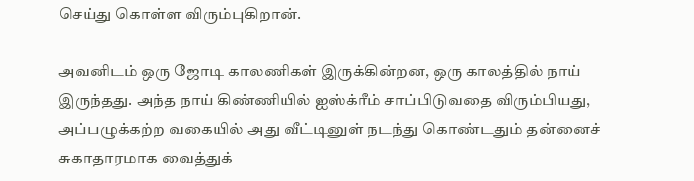செய்து கொள்ள விரும்புகிறான்.

அவனிடம் ஒரு ஜோடி காலணிகள் இருக்கின்றன, ஒரு காலத்தில் நாய் இருந்தது. அந்த நாய் கிண்ணியில் ஐஸ்க்ரீம் சாப்பிடுவதை விரும்பியது, அப்பழுக்கற்ற வகையில் அது வீட்டினுள் நடந்து கொண்டதும் தன்னைச் சுகாதாரமாக வைத்துக்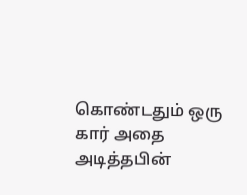கொண்டதும் ஒரு கார் அதை அடித்தபின்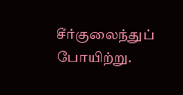சீர்குலைந்துப் போயிற்று.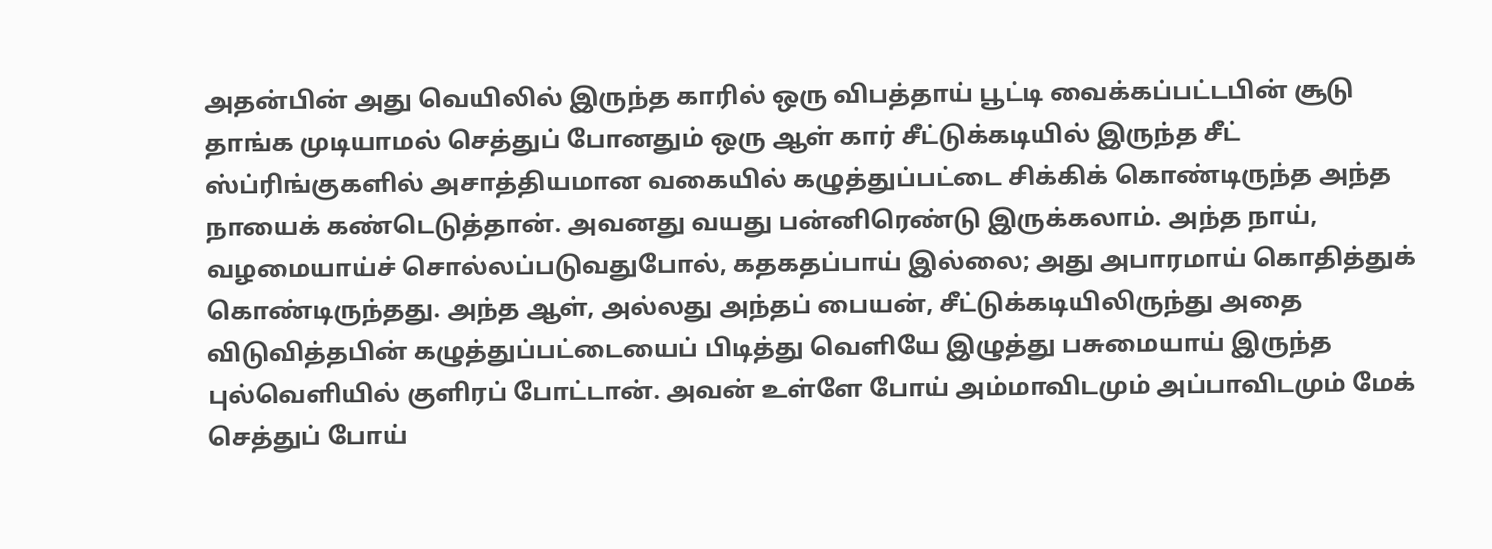அதன்பின் அது வெயிலில் இருந்த காரில் ஒரு விபத்தாய் பூட்டி வைக்கப்பட்டபின் சூடு தாங்க முடியாமல் செத்துப் போனதும் ஒரு ஆள் கார் சீட்டுக்கடியில் இருந்த சீட் ஸ்ப்ரிங்குகளில் அசாத்தியமான வகையில் கழுத்துப்பட்டை சிக்கிக் கொண்டிருந்த அந்த நாயைக் கண்டெடுத்தான். அவனது வயது பன்னிரெண்டு இருக்கலாம். அந்த நாய், வழமையாய்ச் சொல்லப்படுவதுபோல், கதகதப்பாய் இல்லை; அது அபாரமாய் கொதித்துக் கொண்டிருந்தது. அந்த ஆள், அல்லது அந்தப் பையன், சீட்டுக்கடியிலிருந்து அதை விடுவித்தபின் கழுத்துப்பட்டையைப் பிடித்து வெளியே இழுத்து பசுமையாய் இருந்த புல்வெளியில் குளிரப் போட்டான். அவன் உள்ளே போய் அம்மாவிடமும் அப்பாவிடமும் மேக் செத்துப் போய்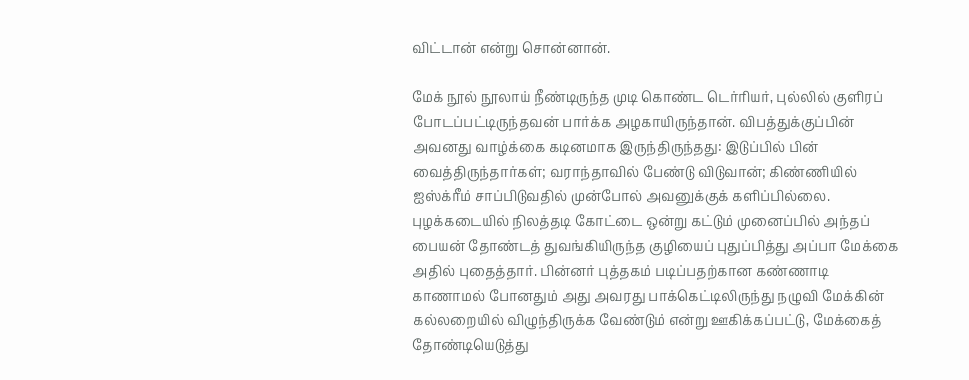விட்டான் என்று சொன்னான்.

மேக் நூல் நூலாய் நீண்டிருந்த முடி கொண்ட டெர்ரியர், புல்லில் குளிரப் போடப்பட்டிருந்தவன் பார்க்க அழகாயிருந்தான். விபத்துக்குப்பின் அவனது வாழ்க்கை கடினமாக இருந்திருந்தது: இடுப்பில் பின் வைத்திருந்தார்கள்; வராந்தாவில் பேண்டு விடுவான்; கிண்ணியில் ஐஸ்க்ரீம் சாப்பிடுவதில் முன்போல் அவனுக்குக் களிப்பில்லை. புழக்கடையில் நிலத்தடி கோட்டை ஒன்று கட்டும் முனைப்பில் அந்தப் பையன் தோண்டத் துவங்கியிருந்த குழியைப் புதுப்பித்து அப்பா மேக்கை அதில் புதைத்தார். பின்னர் புத்தகம் படிப்பதற்கான கண்ணாடி காணாமல் போனதும் அது அவரது பாக்கெட்டிலிருந்து நழுவி மேக்கின் கல்லறையில் விழுந்திருக்க வேண்டும் என்று ஊகிக்கப்பட்டு, மேக்கைத் தோண்டியெடுத்து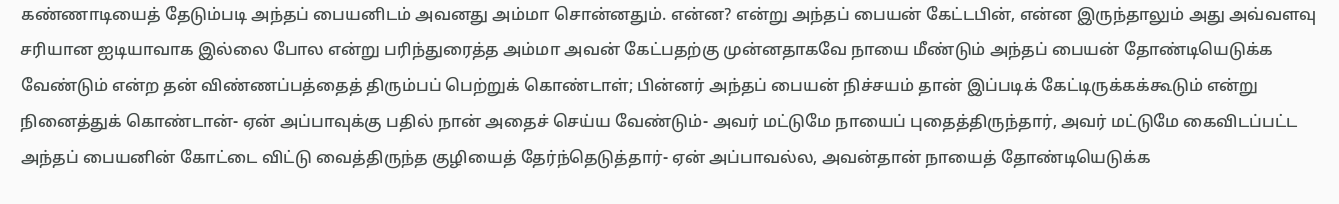கண்ணாடியைத் தேடும்படி அந்தப் பையனிடம் அவனது அம்மா சொன்னதும். என்ன? என்று அந்தப் பையன் கேட்டபின், என்ன இருந்தாலும் அது அவ்வளவு சரியான ஐடியாவாக இல்லை போல என்று பரிந்துரைத்த அம்மா அவன் கேட்பதற்கு முன்னதாகவே நாயை மீண்டும் அந்தப் பையன் தோண்டியெடுக்க வேண்டும் என்ற தன் விண்ணப்பத்தைத் திரும்பப் பெற்றுக் கொண்டாள்; பின்னர் அந்தப் பையன் நிச்சயம் தான் இப்படிக் கேட்டிருக்கக்கூடும் என்று நினைத்துக் கொண்டான்- ஏன் அப்பாவுக்கு பதில் நான் அதைச் செய்ய வேண்டும்- அவர் மட்டுமே நாயைப் புதைத்திருந்தார், அவர் மட்டுமே கைவிடப்பட்ட அந்தப் பையனின் கோட்டை விட்டு வைத்திருந்த குழியைத் தேர்ந்தெடுத்தார்- ஏன் அப்பாவல்ல, அவன்தான் நாயைத் தோண்டியெடுக்க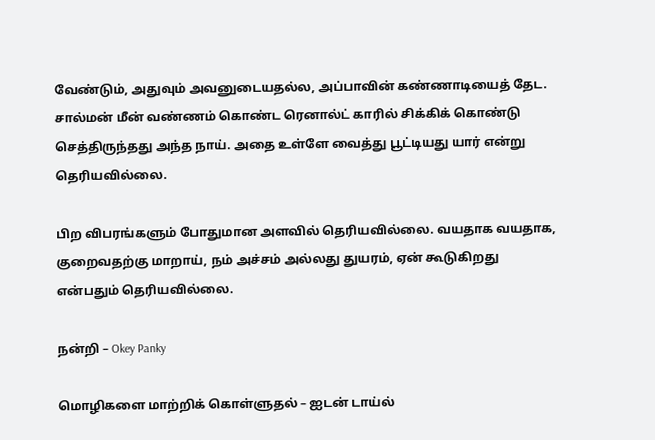வேண்டும், அதுவும் அவனுடையதல்ல, அப்பாவின் கண்ணாடியைத் தேட. சால்மன் மீன் வண்ணம் கொண்ட ரெனால்ட் காரில் சிக்கிக் கொண்டு செத்திருந்தது அந்த நாய். அதை உள்ளே வைத்து பூட்டியது யார் என்று தெரியவில்லை.

பிற விபரங்களும் போதுமான அளவில் தெரியவில்லை. வயதாக வயதாக, குறைவதற்கு மாறாய், நம் அச்சம் அல்லது துயரம், ஏன் கூடுகிறது என்பதும் தெரியவில்லை.

நன்றி – Okey Panky

மொழிகளை மாற்றிக் கொள்ளுதல் – ஐடன் டாய்ல்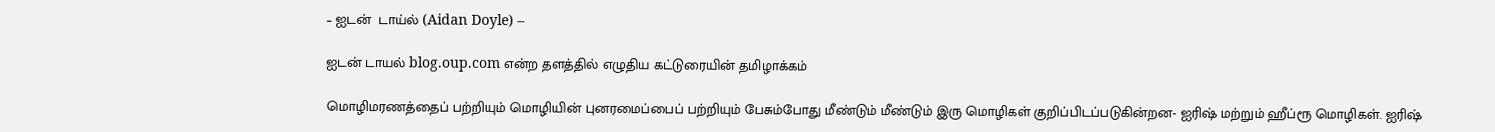– ஐடன்  டாய்ல் (Aidan Doyle) –

ஐடன் டாயல் blog.oup.com என்ற தளத்தில் எழுதிய கட்டுரையின் தமிழாக்கம்

மொழிமரணத்தைப் பற்றியும் மொழியின் புனரமைப்பைப் பற்றியும் பேசும்போது மீண்டும் மீண்டும் இரு மொழிகள் குறிப்பிடப்படுகின்றன- ஐரிஷ் மற்றும் ஹீப்ரூ மொழிகள். ஐரிஷ்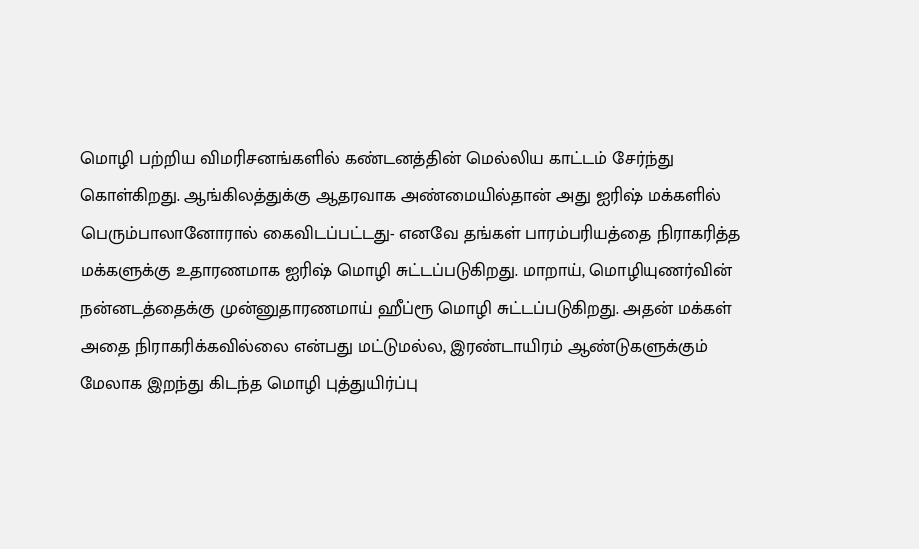மொழி பற்றிய விமரிசனங்களில் கண்டனத்தின் மெல்லிய காட்டம் சேர்ந்து கொள்கிறது. ஆங்கிலத்துக்கு ஆதரவாக அண்மையில்தான் அது ஐரிஷ் மக்களில் பெரும்பாலானோரால் கைவிடப்பட்டது- எனவே தங்கள் பாரம்பரியத்தை நிராகரித்த மக்களுக்கு உதாரணமாக ஐரிஷ் மொழி சுட்டப்படுகிறது. மாறாய், மொழியுணர்வின் நன்னடத்தைக்கு முன்னுதாரணமாய் ஹீப்ரூ மொழி சுட்டப்படுகிறது. அதன் மக்கள் அதை நிராகரிக்கவில்லை என்பது மட்டுமல்ல, இரண்டாயிரம் ஆண்டுகளுக்கும் மேலாக இறந்து கிடந்த மொழி புத்துயிர்ப்பு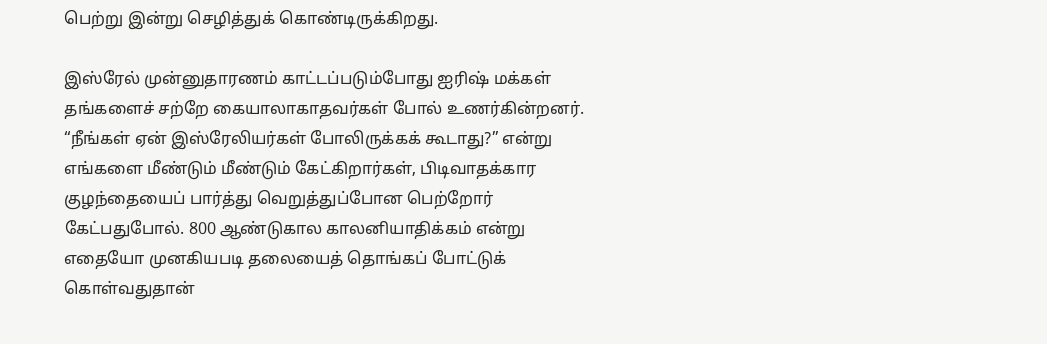பெற்று இன்று செழித்துக் கொண்டிருக்கிறது.

இஸ்ரேல் முன்னுதாரணம் காட்டப்படும்போது ஐரிஷ் மக்கள் தங்களைச் சற்றே கையாலாகாதவர்கள் போல் உணர்கின்றனர். “நீங்கள் ஏன் இஸ்ரேலியர்கள் போலிருக்கக் கூடாது?” என்று எங்களை மீண்டும் மீண்டும் கேட்கிறார்கள், பிடிவாதக்கார குழந்தையைப் பார்த்து வெறுத்துப்போன பெற்றோர் கேட்பதுபோல். 800 ஆண்டுகால காலனியாதிக்கம் என்று எதையோ முனகியபடி தலையைத் தொங்கப் போட்டுக் கொள்வதுதான்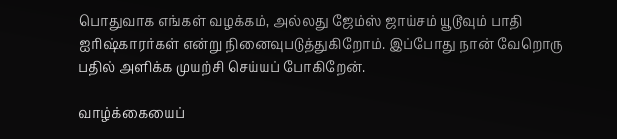பொதுவாக எங்கள் வழக்கம், அல்லது ஜேம்ஸ் ஜாய்சம் யூடூவும் பாதி ஐரிஷ்காரர்கள் என்று நினைவுபடுத்துகிறோம். இப்போது நான் வேறொரு பதில் அளிக்க முயற்சி செய்யப் போகிறேன்.

வாழ்க்கையைப்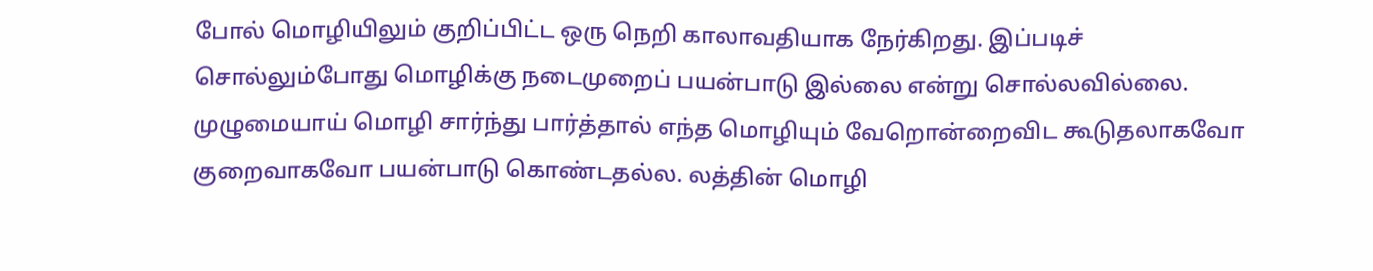போல் மொழியிலும் குறிப்பிட்ட ஒரு நெறி காலாவதியாக நேர்கிறது. இப்படிச் சொல்லும்போது மொழிக்கு நடைமுறைப் பயன்பாடு இல்லை என்று சொல்லவில்லை. முழுமையாய் மொழி சார்ந்து பார்த்தால் எந்த மொழியும் வேறொன்றைவிட கூடுதலாகவோ குறைவாகவோ பயன்பாடு கொண்டதல்ல. லத்தின் மொழி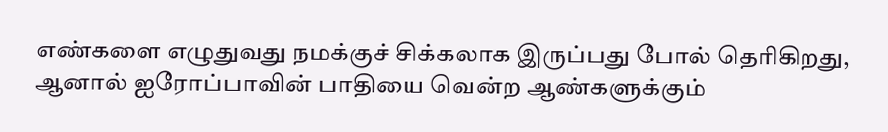எண்களை எழுதுவது நமக்குச் சிக்கலாக இருப்பது போல் தெரிகிறது, ஆனால் ஐரோப்பாவின் பாதியை வென்ற ஆண்களுக்கும்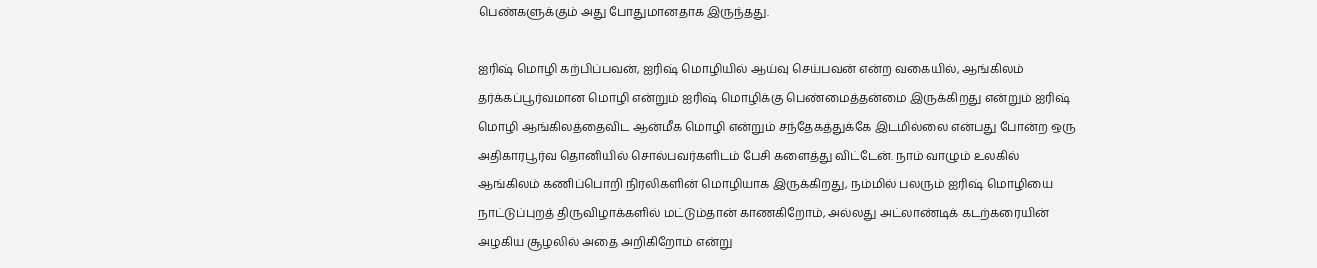பெண்களுக்கும் அது போதுமானதாக இருந்தது.

ஐரிஷ் மொழி கற்பிப்பவன், ஐரிஷ் மொழியில் ஆய்வு செய்பவன் என்ற வகையில், ஆங்கிலம் தர்க்கப்பூர்வமான மொழி என்றும் ஐரிஷ் மொழிக்கு பெண்மைத்தன்மை இருக்கிறது என்றும் ஐரிஷ் மொழி ஆங்கிலத்தைவிட ஆன்மீக மொழி என்றும் சந்தேகத்துக்கே இடமில்லை என்பது போன்ற ஒரு அதிகாரபூர்வ தொனியில் சொல்பவர்களிடம் பேசி களைத்து விட்டேன். நாம் வாழும் உலகில் ஆங்கிலம் கணிப்பொறி நிரலிகளின் மொழியாக இருக்கிறது, நம்மில் பலரும் ஐரிஷ் மொழியை நாட்டுப்புறத் திருவிழாக்களில் மட்டும்தான் காணகிறோம், அல்லது அட்லாண்டிக் கடற்கரையின் அழகிய சூழலில் அதை அறிகிறோம் என்று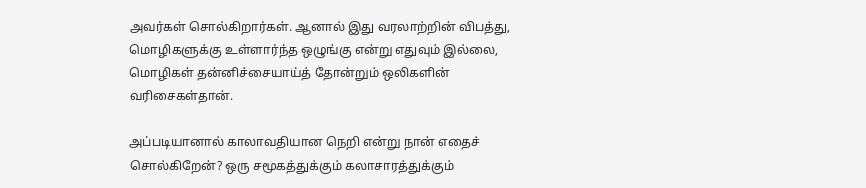அவர்கள் சொல்கிறார்கள். ஆனால் இது வரலாற்றின் விபத்து, மொழிகளுக்கு உள்ளார்ந்த ஒழுங்கு என்று எதுவும் இல்லை, மொழிகள் தன்னிச்சையாய்த் தோன்றும் ஒலிகளின் வரிசைகள்தான்.

அப்படியானால் காலாவதியான நெறி என்று நான் எதைச் சொல்கிறேன்? ஒரு சமூகத்துக்கும் கலாசாரத்துக்கும்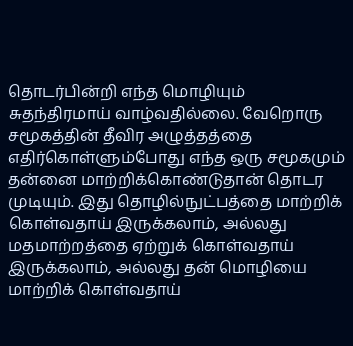தொடர்பின்றி எந்த மொழியும் சுதந்திரமாய் வாழ்வதில்லை. வேறொரு சமூகத்தின் தீவிர அழுத்தத்தை எதிர்கொள்ளும்போது எந்த ஒரு சமூகமும் தன்னை மாற்றிக்கொண்டுதான் தொடர முடியும். இது தொழில்நுட்பத்தை மாற்றிக் கொள்வதாய் இருக்கலாம், அல்லது மதமாற்றத்தை ஏற்றுக் கொள்வதாய் இருக்கலாம், அல்லது தன் மொழியை மாற்றிக் கொள்வதாய்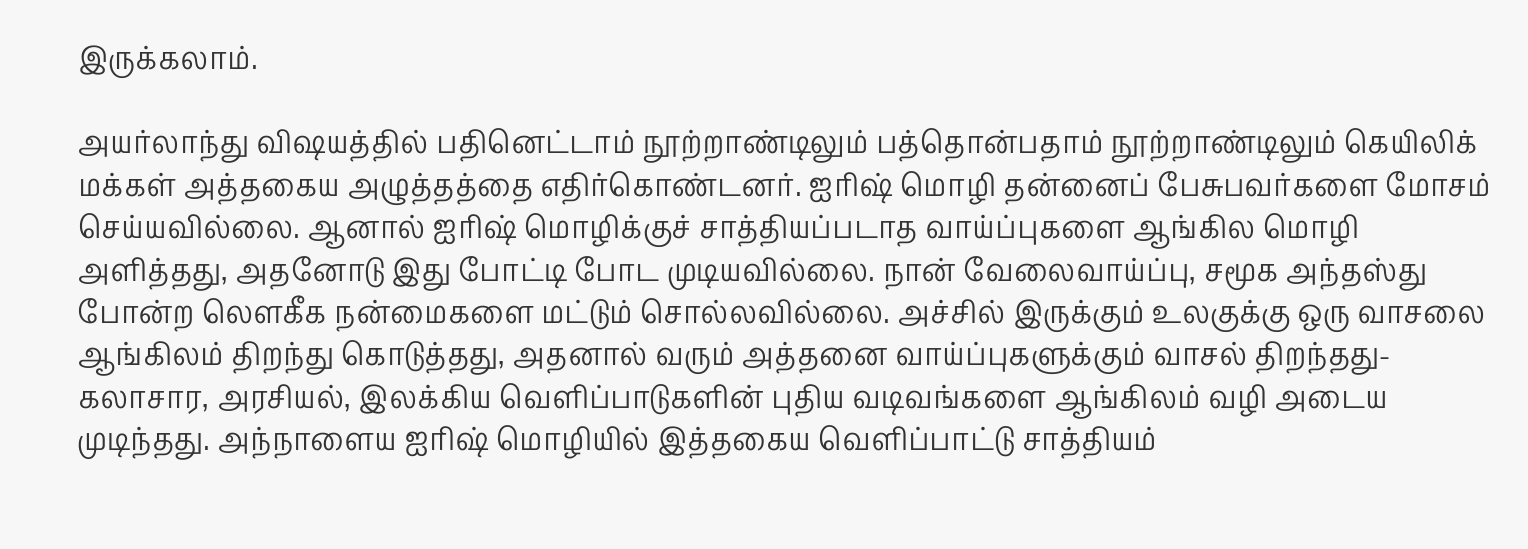இருக்கலாம்.

அயர்லாந்து விஷயத்தில் பதினெட்டாம் நூற்றாண்டிலும் பத்தொன்பதாம் நூற்றாண்டிலும் கெயிலிக் மக்கள் அத்தகைய அழுத்தத்தை எதிர்கொண்டனர். ஐரிஷ் மொழி தன்னைப் பேசுபவர்களை மோசம் செய்யவில்லை. ஆனால் ஐரிஷ் மொழிக்குச் சாத்தியப்படாத வாய்ப்புகளை ஆங்கில மொழி அளித்தது, அதனோடு இது போட்டி போட முடியவில்லை. நான் வேலைவாய்ப்பு, சமூக அந்தஸ்து போன்ற லௌகீக நன்மைகளை மட்டும் சொல்லவில்லை. அச்சில் இருக்கும் உலகுக்கு ஒரு வாசலை ஆங்கிலம் திறந்து கொடுத்தது, அதனால் வரும் அத்தனை வாய்ப்புகளுக்கும் வாசல் திறந்தது- கலாசார, அரசியல், இலக்கிய வெளிப்பாடுகளின் புதிய வடிவங்களை ஆங்கிலம் வழி அடைய முடிந்தது. அந்நாளைய ஐரிஷ் மொழியில் இத்தகைய வெளிப்பாட்டு சாத்தியம்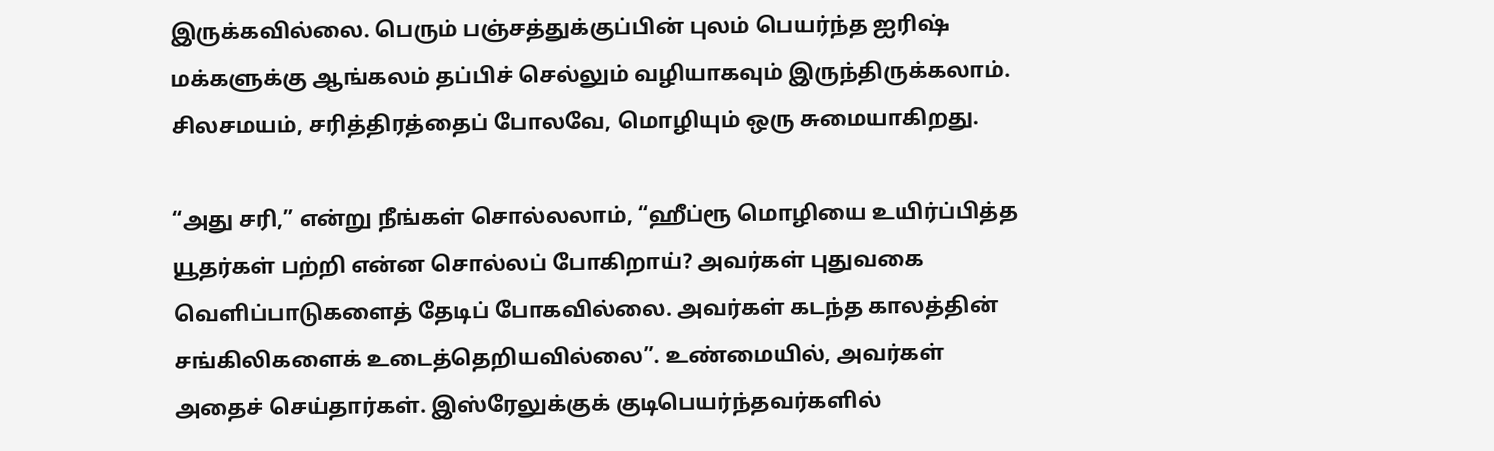இருக்கவில்லை. பெரும் பஞ்சத்துக்குப்பின் புலம் பெயர்ந்த ஐரிஷ் மக்களுக்கு ஆங்கலம் தப்பிச் செல்லும் வழியாகவும் இருந்திருக்கலாம். சிலசமயம், சரித்திரத்தைப் போலவே, மொழியும் ஒரு சுமையாகிறது.

“அது சரி,” என்று நீங்கள் சொல்லலாம், “ஹீப்ரூ மொழியை உயிர்ப்பித்த யூதர்கள் பற்றி என்ன சொல்லப் போகிறாய்? அவர்கள் புதுவகை வெளிப்பாடுகளைத் தேடிப் போகவில்லை. அவர்கள் கடந்த காலத்தின் சங்கிலிகளைக் உடைத்தெறியவில்லை”. உண்மையில், அவர்கள் அதைச் செய்தார்கள். இஸ்ரேலுக்குக் குடிபெயர்ந்தவர்களில்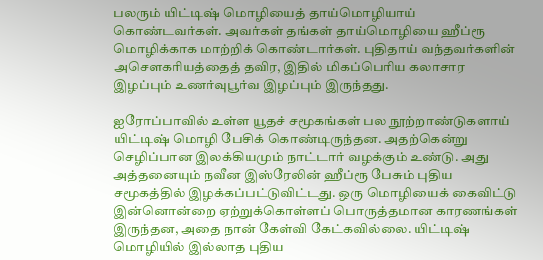பலரும் யிட்டிஷ் மொழியைத் தாய்மொழியாய் கொண்டவர்கள். அவர்கள் தங்கள் தாய்மொழியை ஹீப்ரூ மொழிக்காக மாற்றிக் கொண்டார்கள். புதிதாய் வந்தவர்களின் அசௌகரியத்தைத் தவிர, இதில் மிகப்பெரிய கலாசார இழப்பும் உணர்வுபூர்வ இழப்பும் இருந்தது.

ஐரோப்பாவில் உள்ள யூதச் சமூகங்கள் பல நூற்றாண்டுகளாய் யிட்டிஷ் மொழி பேசிக் கொண்டிருந்தன. அதற்கென்று செழிப்பான இலக்கியமும் நாட்டார் வழக்கும் உண்டு. அது அத்தனையும் நவீன இஸ்ரேலின் ஹீப்ரூ பேசும் புதிய சமூகத்தில் இழக்கப்பட்டுவிட்டது. ஒரு மொழியைக் கைவிட்டு இன்னொன்றை ஏற்றுக்கொள்ளப் பொருத்தமான காரணங்கள் இருந்தன, அதை நான் கேள்வி கேட்கவில்லை. யிட்டிஷ் மொழியில் இல்லாத புதிய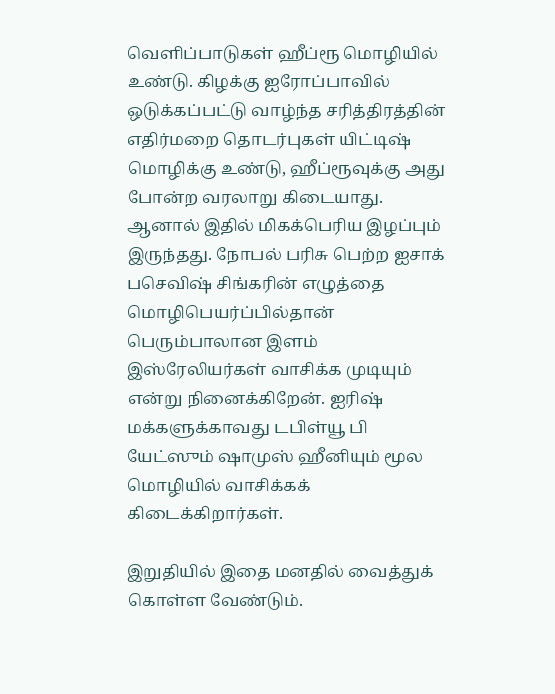வெளிப்பாடுகள் ஹீப்ரூ மொழியில் உண்டு. கிழக்கு ஐரோப்பாவில் ஒடுக்கப்பட்டு வாழ்ந்த சரித்திரத்தின் எதிர்மறை தொடர்புகள் யிட்டிஷ் மொழிக்கு உண்டு, ஹீப்ரூவுக்கு அது போன்ற வரலாறு கிடையாது. ஆனால் இதில் மிகக்பெரிய இழப்பும் இருந்தது. நோபல் பரிசு பெற்ற ஐசாக் பசெவிஷ் சிங்கரின் எழுத்தை மொழிபெயர்ப்பில்தான் பெரும்பாலான இளம் இஸ்ரேலியர்கள் வாசிக்க முடியும் என்று நினைக்கிறேன். ஐரிஷ் மக்களுக்காவது டபிள்யூ பி யேட்ஸும் ஷாமுஸ் ஹீனியும் மூல மொழியில் வாசிக்கக் கிடைக்கிறார்கள்.

இறுதியில் இதை மனதில் வைத்துக் கொள்ள வேண்டும்.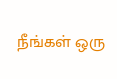நீங்கள் ஒரு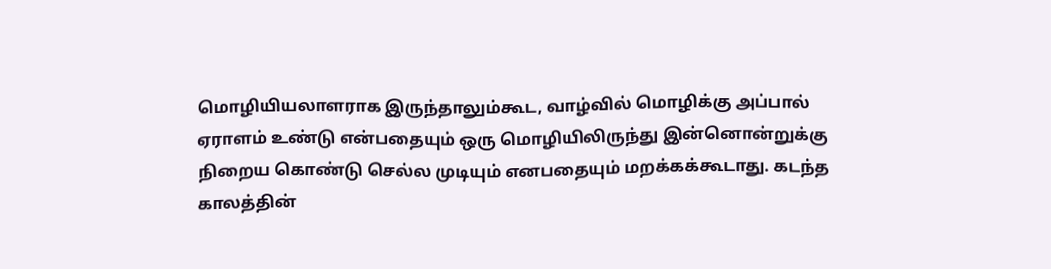மொழியியலாளராக இருந்தாலும்கூட, வாழ்வில் மொழிக்கு அப்பால் ஏராளம் உண்டு என்பதையும் ஒரு மொழியிலிருந்து இன்னொன்றுக்கு நிறைய கொண்டு செல்ல முடியும் எனபதையும் மறக்கக்கூடாது. கடந்த காலத்தின்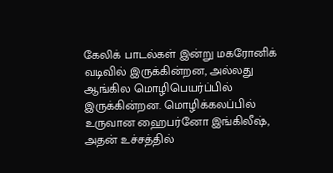கேலிக் பாடல்கள் இன்று மகரோனிக் வடிவில் இருக்கின்றன, அல்லது ஆங்கில மொழிபெயர்ப்பில் இருக்கின்றன. மொழிக்கலப்பில் உருவான ஹைபர்னோ இங்கிலீஷ், அதன் உச்சத்தில்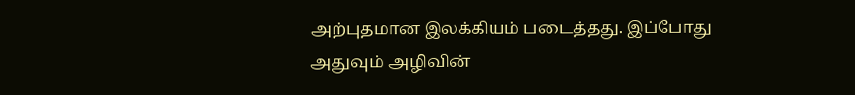அற்புதமான இலக்கியம் படைத்தது. இப்போது அதுவும் அழிவின்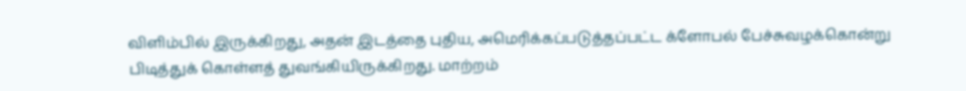விளிம்பில் இருக்கிறது, அதன் இடத்தை புதிய, அமெரிக்கப்படுத்தப்பட்ட க்ளோபல் பேச்சுவழக்கொன்று பிடித்துக் கொள்ளத் துவங்கியிருக்கிறது. மாற்றம்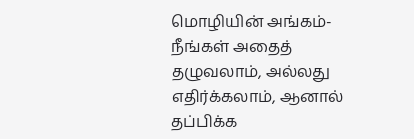மொழியின் அங்கம்- நீங்கள் அதைத் தழுவலாம், அல்லது எதிர்க்கலாம், ஆனால் தப்பிக்க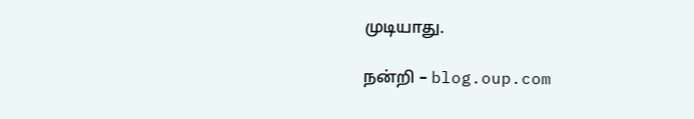முடியாது.

நன்றி – blog.oup.com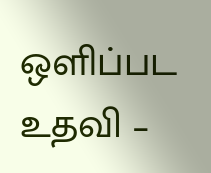ஒளிப்பட உதவி –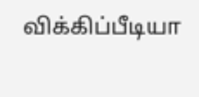விக்கிப்பீடியா